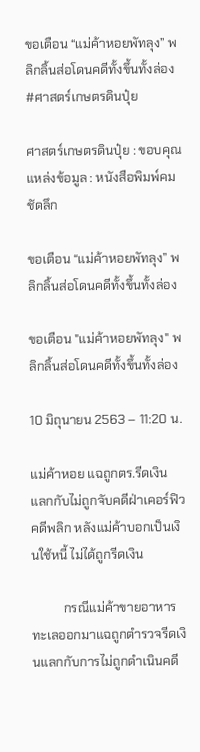ขอเตือน “แม่ค้าหอยพัทลุง” พลิกลิ้นส่อโดนคดีทั้งขึ้นทั้งล่อง #ศาสตร์เกษตรดินปุ๋ย

ศาสตร์เกษตรดินปุ๋ย : ขอบคุณแหล่งข้อมูล : หนังสือพิมพ์คมชัดลึก

ขอเตือน “แม่ค้าหอยพัทลุง” พลิกลิ้นส่อโดนคดีทั้งขึ้นทั้งล่อง

ขอเตือน "แม่ค้าหอยพัทลุง" พลิกลิ้นส่อโดนคดีทั้งขึ้นทั้งล่อง

10 มิถุนายน 2563 – 11:20 น.

แม่ค้าหอย แฉถูกตร.รีดเงิน แลกกับไม่ถูกจับคดีฝ่าเคอร์ฟิว คดีพลิก หลังแม่ค้าบอกเป็นเงินใช้หนี้ ไม่ได้ถูกรีดเงิน

          กรณีแม่ค้าขายอาหารทะเลออกมาแฉถูกตำรวจรีดเงินแลกกับการไม่ถูกดำเนินคดี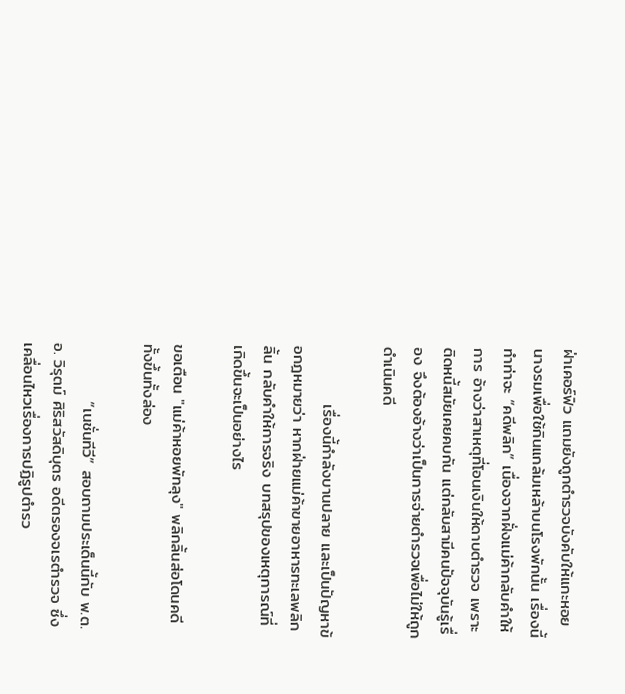ฝ่าเคอร์ฟิว แถมยังถูกตำรวจบังคับให้แกะหอยนางรมเพื่อใช้กินแกล้มเหล้าบนโรงพักนั้น เรื่องนี้ทำท่าจะ “คดีพลิก” เนื่องจากฝั่งแม่ค้ากลับคำให้การ อ้างว่าสาเหตุที่โอนเงินให้ดาบตำรวจ เพราะติดหนี้สมัยเคยคบกัน แต่กลับสามีคนปัจจุบันรู้เรื่อง จึงต้องอ้างว่าเป็นการจ่ายตำรวจเพื่อไม่ให้ถูกดำเนินคดี

          เรื่องนี้กำลังบานปลาย และเป็นปัญหาข้อกฎหมายว่า หากฝ่ายแม่ค้าขายอาหารทะเลพลิกลิ้น กลับคำให้การจริง บทสรุปของเหตุการณ์ที่เกิดขึ้นจะเป็นอย่างไร

ขอเตือน "แม่ค้าหอยพัทลุง" พลิกลิ้นส่อโดนคดีทั้งขึ้นทั้งล่อง

          “เนชั่นทีวี” สอบถามประเด็นนี้กับ พ.ต.อ. วิรุตม์ ศิริสวัสดิบุตร อดีตรองจเรตำรวจ ซึ่งเคลื่อนไหวเรื่องการปฏิรูปตำรว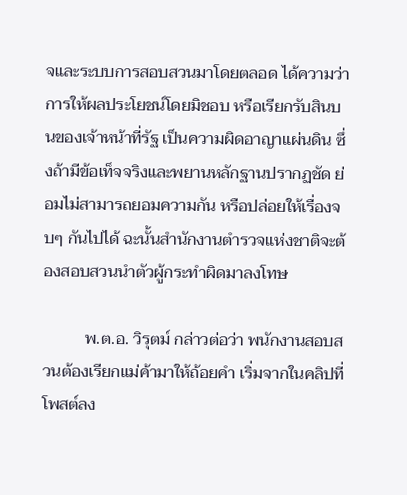จและระบบการสอบสวนมาโดยตลอด ได้ความว่า การให้ผลประโยชน์โดยมิชอบ หรือเรียกรับสินบนของเจ้าหน้าที่รัฐ เป็นความผิดอาญาแผ่นดิน ซึ่งถ้ามีข้อเท็จจริงและพยานหลักฐานปรากฏชัด ย่อมไม่สามารถยอมความกัน หรือปล่อยให้เรื่องจบๆ กันไปได้ ฉะนั้นสำนักงานตำรวจแห่งชาติจะต้องสอบสวนนำตัวผู้กระทำผิดมาลงโทษ

          พ.ต.อ. วิรุตม์ กล่าวต่อว่า พนักงานสอบสวนต้องเรียกแม่ค้ามาให้ถ้อยคำ เริ่มจากในคลิปที่โพสต์ลง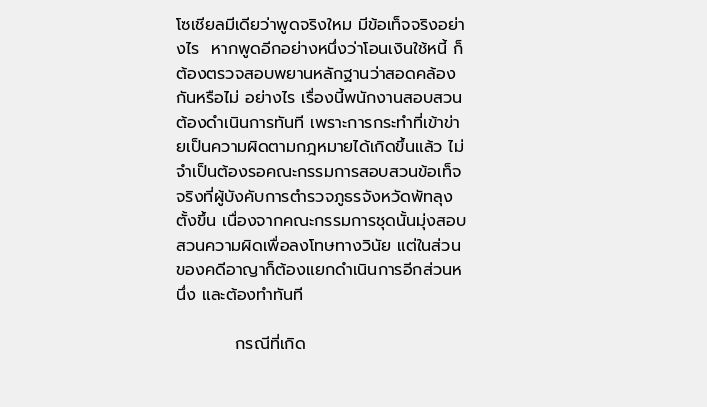โซเชียลมีเดียว่าพูดจริงใหม มีข้อเท็จจริงอย่างไร  หากพูดอีกอย่างหนึ่งว่าโอนเงินใช้หนี้ ก็ต้องตรวจสอบพยานหลักฐานว่าสอดคล้องกันหรือไม่ อย่างไร เรื่องนี้พนักงานสอบสวนต้องดำเนินการทันที เพราะการกระทำที่เข้าข่ายเป็นความผิดตามกฎหมายได้เกิดขึ้นแล้ว ไม่จำเป็นต้องรอคณะกรรมการสอบสวนข้อเท็จจริงที่ผู้บังคับการตำรวจภูธรจังหวัดพัทลุงตั้งขึ้น เนื่องจากคณะกรรมการชุดนั้นมุ่งสอบสวนความผิดเพื่อลงโทษทางวินัย แต่ในส่วนของคดีอาญาก็ต้องแยกดำเนินการอีกส่วนหนึ่ง และต้องทำทันที

          กรณีที่เกิด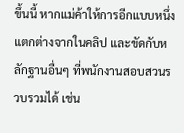ขึ้นนี้ หากแม่ค้าให้การอีกแบบหนึ่ง แตกต่างจากในคลิป และขัดกับหลักฐานอื่นๆ ที่พนักงานสอบสวนรวบรวมได้ เช่น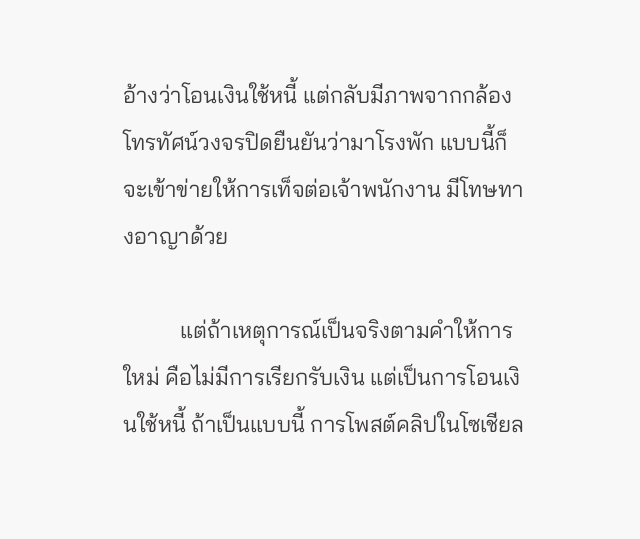อ้างว่าโอนเงินใช้หนี้ แต่กลับมีภาพจากกล้องโทรทัศน์วงจรปิดยืนยันว่ามาโรงพัก แบบนี้ก็จะเข้าข่ายให้การเท็จต่อเจ้าพนักงาน มีโทษทางอาญาด้วย

          แต่ถ้าเหตุการณ์เป็นจริงตามคำให้การใหม่ คือไม่มีการเรียกรับเงิน แต่เป็นการโอนเงินใช้หนี้ ถ้าเป็นแบบนี้ การโพสต์คลิปในโซเชียล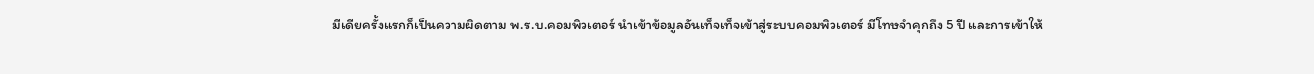มีเดียครั้งแรกก็เป็นความผิดตาม พ.ร.บ.คอมพิวเตอร์ นำเข้าข้อมูลอันเท็จเท็จเข้าสู่ระบบคอมพิวเตอร์ มีโทษจำคุกถึง 5 ปี และการเข้าให้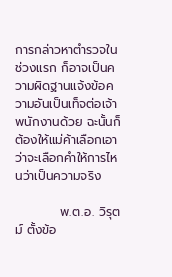การกล่าวหาตำรวจในช่วงแรก ก็อาจเป็นความผิดฐานแจ้งข้อความอันเป็นเท็จต่อเจ้าพนักงานด้วย ฉะนั้นก็ต้องให้แม่ค้าเลือกเอาว่าจะเลือกคำให้การไหนว่าเป็นความจริง

          พ.ต.อ. วิรุตม์ ตั้งข้อ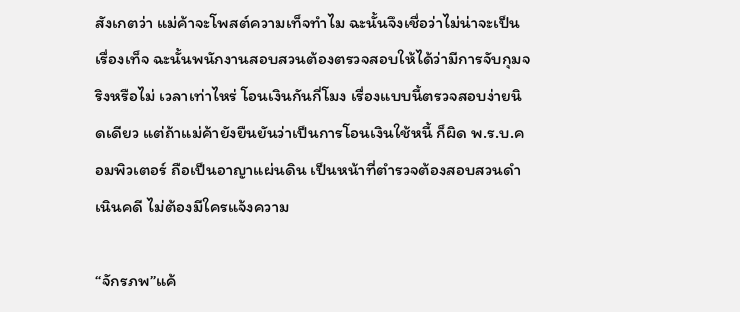สังเกตว่า แม่ค้าจะโพสต์ความเท็จทำไม ฉะนั้นจึงเชื่อว่าไม่น่าจะเป็นเรื่องเท็จ ฉะนั้นพนักงานสอบสวนต้องตรวจสอบให้ได้ว่ามีการจับกุมจริงหรือไม่ เวลาเท่าไหร่ โอนเงินกันกี่โมง เรื่องแบบนี้ตรวจสอบง่ายนิดเดียว แต่ถ้าแม่ค้ายังยืนยันว่าเป็นการโอนเงินใช้หนี้ ก็ผิด พ.ร.บ.คอมพิวเตอร์ ถือเป็นอาญาแผ่นดิน เป็นหน้าที่ตำรวจต้องสอบสวนดำเนินคดี ไม่ต้องมีใครแจ้งความ

“จักรภพ”แค้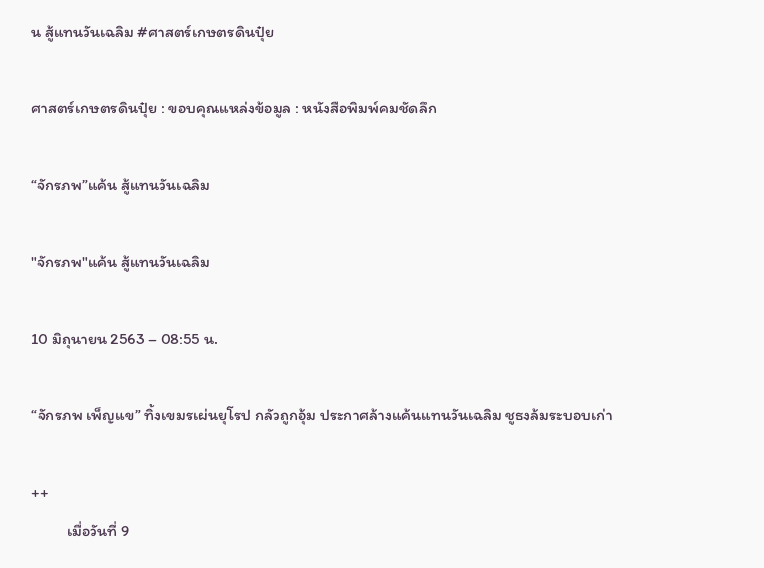น สู้แทนวันเฉลิม #ศาสตร์เกษตรดินปุ๋ย

ศาสตร์เกษตรดินปุ๋ย : ขอบคุณแหล่งข้อมูล : หนังสือพิมพ์คมชัดลึก

“จักรภพ”แค้น สู้แทนวันเฉลิม

"จักรภพ"แค้น สู้แทนวันเฉลิม

10 มิถุนายน 2563 – 08:55 น.

“จักรภพ เพ็ญแข” ทิ้งเขมรเผ่นยุโรป กลัวถูกอุ้ม ประกาศล้างแค้นแทนวันเฉลิม ชูธงล้มระบอบเก่า

++
          เมื่อวันที่ 9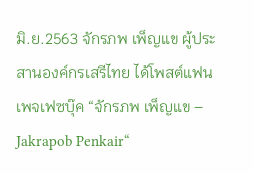มิ.ย.2563 จักรภพ เพ็ญแข ผู้ประสานองค์กรเสรีไทย ได้โพสต์แฟนเพจเฟซบุ๊ค “จักรภพ เพ็ญแข – Jakrapob Penkair“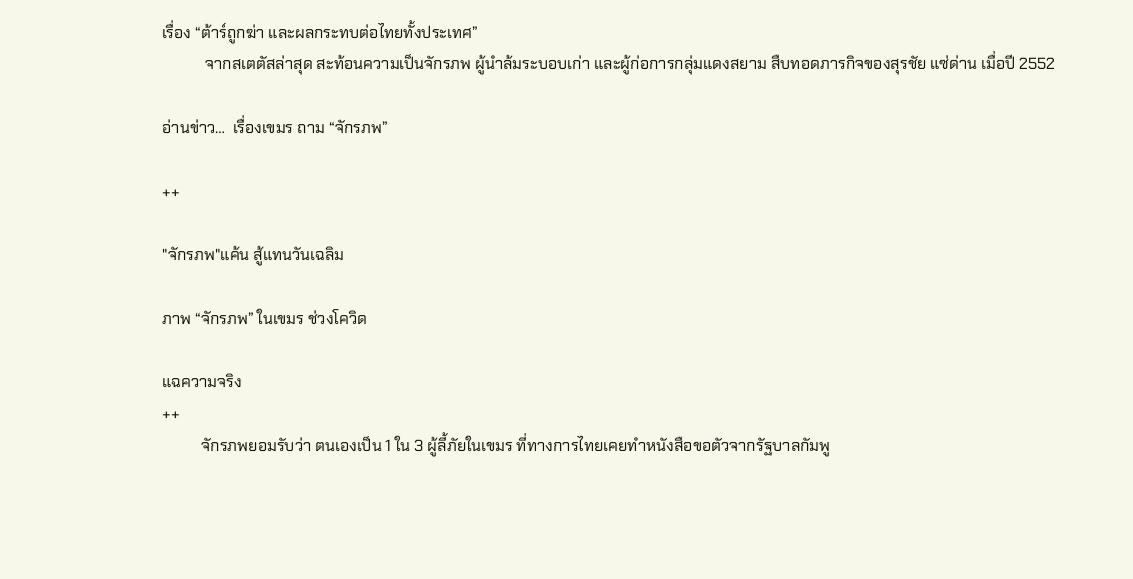เรื่อง “ต้าร์ถูกฆ่า และผลกระทบต่อไทยทั้งประเทศ”
           จากสเตตัสล่าสุด สะท้อนความเป็นจักรภพ ผู้นำล้มระบอบเก่า และผู้ก่อการกลุ่มแดงสยาม สืบทอดภารกิจของสุรชัย แซ่ด่าน เมื่อปี 2552

อ่านข่าว…  เรื่องเขมร ถาม “จักรภพ”

++

"จักรภพ"แค้น สู้แทนวันเฉลิม

ภาพ “จักรภพ” ในเขมร ช่วงโควิด

แฉความจริง
++
          จักรภพยอมรับว่า ตนเองเป็น 1 ใน 3 ผู้ลี้ภัยในเขมร ที่ทางการไทยเคยทำหนังสือขอตัวจากรัฐบาลกัมพู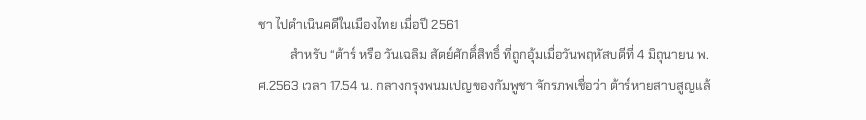ชา ไปดำเนินคดีในเมืองไทย เมื่อปี 2561
          สำหรับ “ต้าร์ หรือ วันเฉลิม สัตย์ศักดิ์สิทธิ์ ที่ถูกอุ้มเมื่อวันพฤหัสบดีที่ 4 มิถุนายน พ.ศ.2563 เวลา 17.54 น. กลางกรุงพนมเปญของกัมพูชา จักรภพเชื่อว่า ต้าร์หายสาบสูญแล้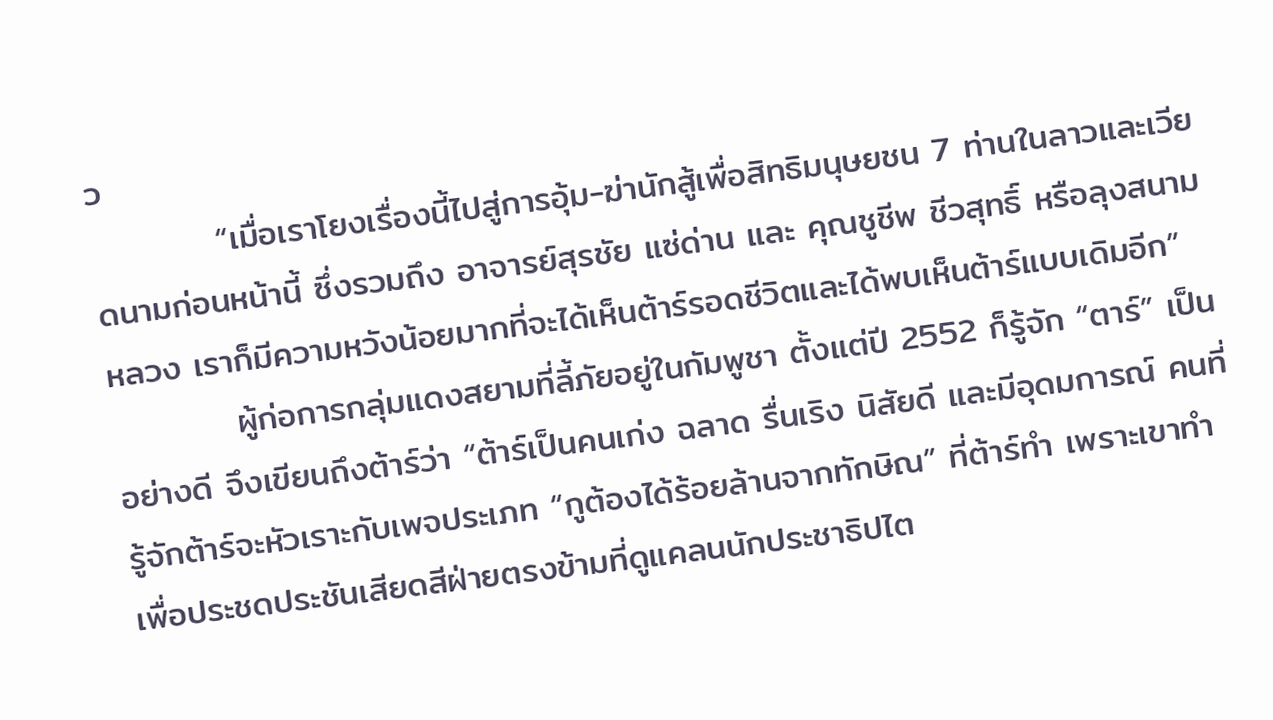ว
          “เมื่อเราโยงเรื่องนี้ไปสู่การอุ้ม-ฆ่านักสู้เพื่อสิทธิมนุษยชน 7 ท่านในลาวและเวียดนามก่อนหน้านี้ ซึ่งรวมถึง อาจารย์สุรชัย แซ่ด่าน และ คุณชูชีพ ชีวสุทธิ์ หรือลุงสนามหลวง เราก็มีความหวังน้อยมากที่จะได้เห็นต้าร์รอดชีวิตและได้พบเห็นต้าร์แบบเดิมอีก”
          ผู้ก่อการกลุ่มแดงสยามที่ลี้ภัยอยู่ในกัมพูชา ตั้งแต่ปี 2552 ก็รู้จัก “ตาร์” เป็นอย่างดี จึงเขียนถึงต้าร์ว่า “ต้าร์เป็นคนเก่ง ฉลาด รื่นเริง นิสัยดี และมีอุดมการณ์ คนที่รู้จักต้าร์จะหัวเราะกับเพจประเภท “กูต้องได้ร้อยล้านจากทักษิณ” ที่ต้าร์ทำ เพราะเขาทำเพื่อประชดประชันเสียดสีฝ่ายตรงข้ามที่ดูแคลนนักประชาธิปไต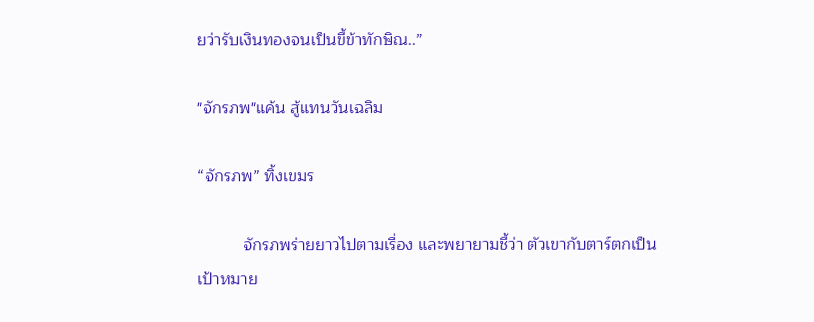ยว่ารับเงินทองจนเป็นขี้ข้าทักษิณ..”

"จักรภพ"แค้น สู้แทนวันเฉลิม

“จักรภพ” ทิ้งเขมร

          จักรภพร่ายยาวไปตามเรื่อง และพยายามชี้ว่า ตัวเขากับตาร์ตกเป็นเป้าหมาย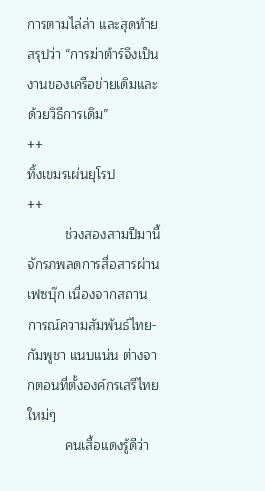การตามไล่ล่า และสุดท้ายสรุปว่า “การฆ่าต้าร์จึงเป็นงานของเครือข่ายเดิมและด้วยวิธีการเดิม”
++
ทิ้งเขมรเผ่นยุโรป
++
          ช่วงสองสามปีมานี้ จักรภพลดการสื่อสารผ่านเฟซบุ๊ก เนื่องจากสถานการณ์ความสัมพันธ์ไทย-กัมพูชา แนบแน่น ต่างจากตอนที่ตั้งองค์กรเสรีไทยใหม่ๆ
          คนเสื้อแดงรู้ดีว่า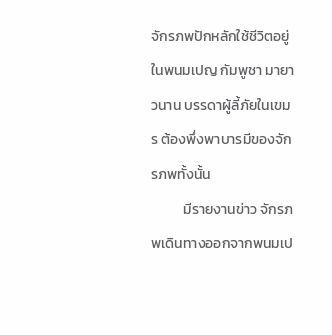จักรภพปักหลักใช้ชีวิตอยู่ในพนมเปญ กัมพูชา มายาวนาน บรรดาผู้ลี้ภัยในเขมร ต้องพึ่งพาบารมีของจักรภพทั้งนั้น
          มีรายงานข่าว จักรภพเดินทางออกจากพนมเป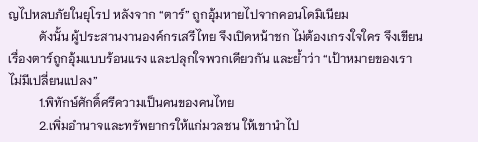ญไปหลบภัยในยุโรป หลังจาก “ตาร์” ถูกอุ้มหายไปจากคอนโดมิเนียม
          ดังนั้น ผู้ประสานงานองค์กรเสรีไทย จึงเปิดหน้าชก ไม่ต้องเกรงใจใคร จึงเขียนเรื่องตาร์ถูกอุ้มแบบร้อนแรง และปลุกใจพวกเดียวกัน และย้ำว่า “เป้าหมายของเราไม่มีเปลี่ยนแปลง”
          1.พิทักษ์ศักดิ์ศรีความเป็นคนของคนไทย
          2.เพิ่มอำนาจและทรัพยากรให้แก่มวลชน ให้เขานำไป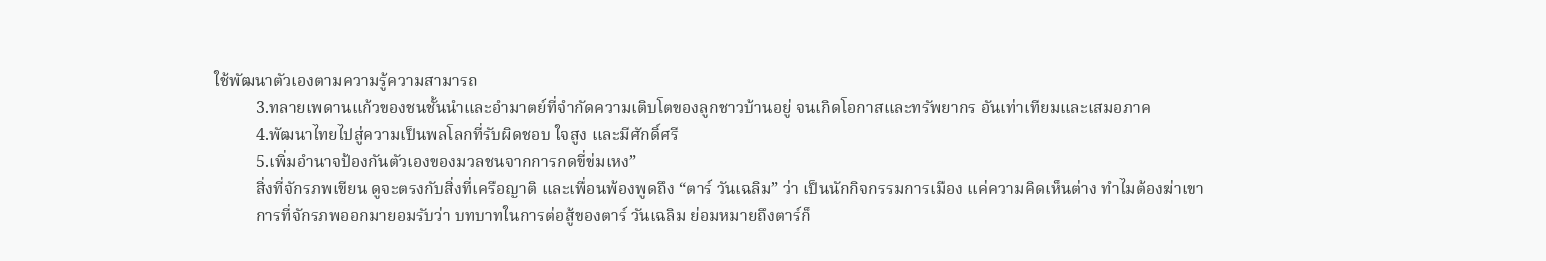ใช้พัฒนาตัวเองตามความรู้ความสามารถ
          3.ทลายเพดานแก้วของชนชั้นนำและอำมาตย์ที่จำกัดความเติบโตของลูกชาวบ้านอยู่ จนเกิดโอกาสและทรัพยากร อันเท่าเทียมและเสมอภาค
          4.พัฒนาไทยไปสู่ความเป็นพลโลกที่รับผิดชอบ ใจสูง และมีศักดิ์ศรี
          5.เพิ่มอำนาจป้องกันตัวเองของมวลชนจากการกดขี่ข่มเหง”
          สิ่งที่จักรภพเขียน ดูจะตรงกับสิ่งที่เครือญาติ และเพื่อนพ้องพูดถึง “ตาร์ วันเฉลิม” ว่า เป็นนักกิจกรรมการเมือง แค่ความคิดเห็นต่าง ทำไมต้องฆ่าเขา
          การที่จักรภพออกมายอมรับว่า บทบาทในการต่อสู้ของตาร์ วันเฉลิม ย่อมหมายถึงตาร์ก็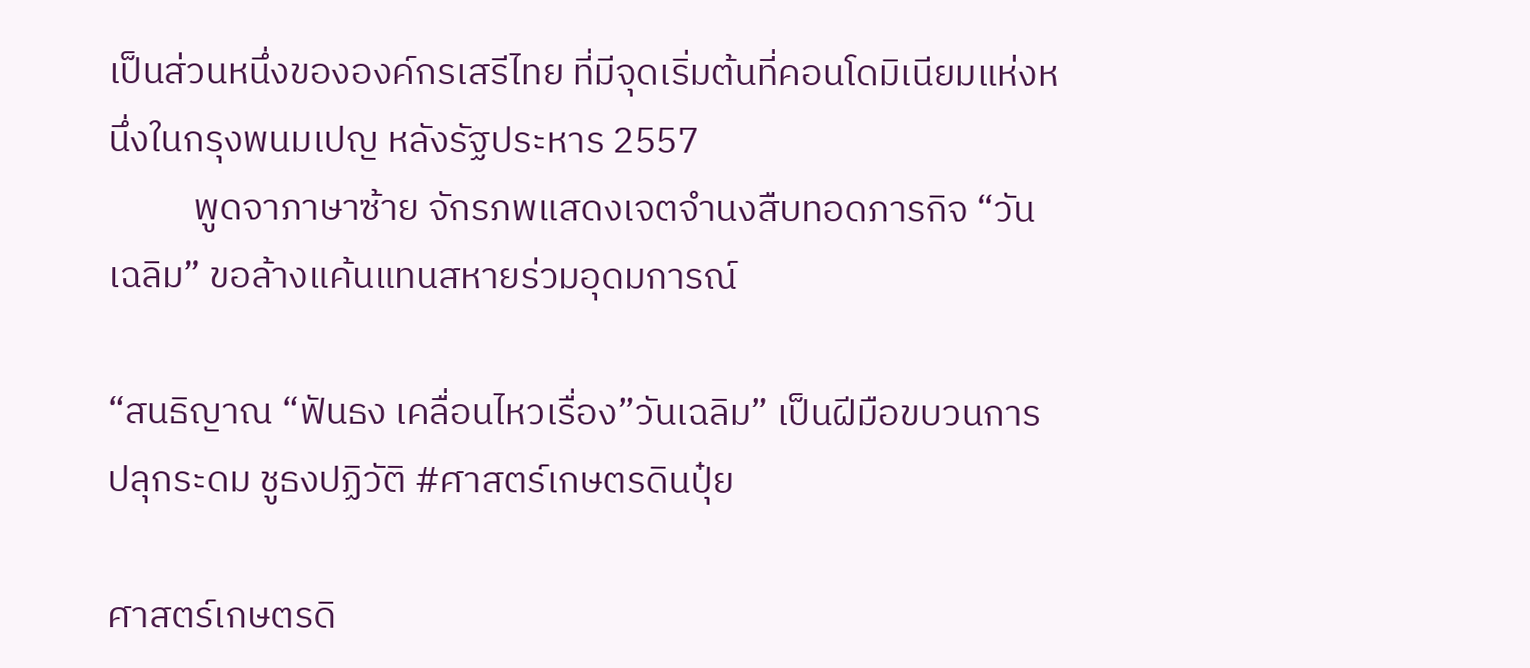เป็นส่วนหนึ่งขององค์กรเสรีไทย ที่มีจุดเริ่มต้นที่คอนโดมิเนียมแห่งหนึ่งในกรุงพนมเปญ หลังรัฐประหาร 2557
          พูดจาภาษาซ้าย จักรภพแสดงเจตจำนงสืบทอดภารกิจ “วันเฉลิม” ขอล้างแค้นแทนสหายร่วมอุดมการณ์

“สนธิญาณ “ฟันธง เคลื่อนไหวเรื่อง”วันเฉลิม” เป็นฝีมือขบวนการปลุกระดม ชูธงปฏิวัติ #ศาสตร์เกษตรดินปุ๋ย

ศาสตร์เกษตรดิ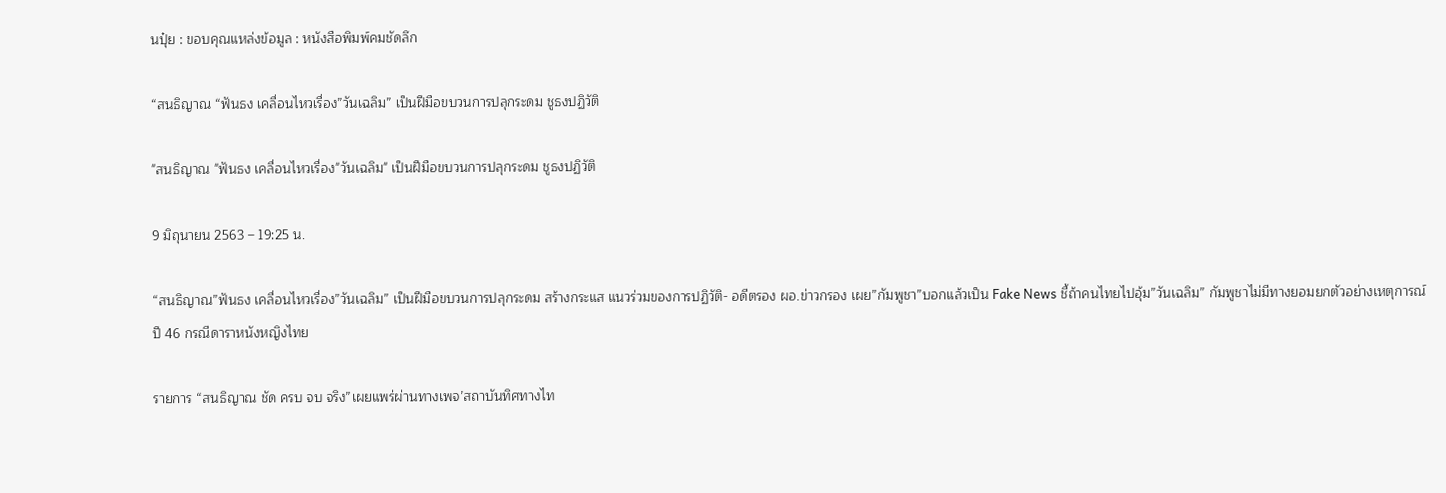นปุ๋ย : ขอบคุณแหล่งข้อมูล : หนังสือพิมพ์คมชัดลึก

“สนธิญาณ “ฟันธง เคลื่อนไหวเรื่อง”วันเฉลิม” เป็นฝีมือขบวนการปลุกระดม ชูธงปฏิวัติ

"สนธิญาณ "ฟันธง เคลื่อนไหวเรื่อง"วันเฉลิม" เป็นฝีมือขบวนการปลุกระดม ชูธงปฏิวัติ

9 มิถุนายน 2563 – 19:25 น.

“สนธิญาณ”ฟันธง เคลื่อนไหวเรื่อง”วันเฉลิม” เป็นฝีมือขบวนการปลุกระดม สร้างกระแส แนวร่วมของการปฏิวัติ- อดีตรอง ผอ.ข่าวกรอง เผย”กัมพูชา”บอกแล้วเป็น Fake News ชี้ถ้าคนไทยไปอุ้ม”วันเฉลิม” กัมพูชาไม่มีทางยอมยกตัวอย่างเหตุการณ์ปี 46 กรณีดาราหนังหญิงไทย

รายการ “สนธิญาณ ชัด ครบ จบ จริง”เผยแพร่ผ่านทางเพจ’สถาบันทิศทางไท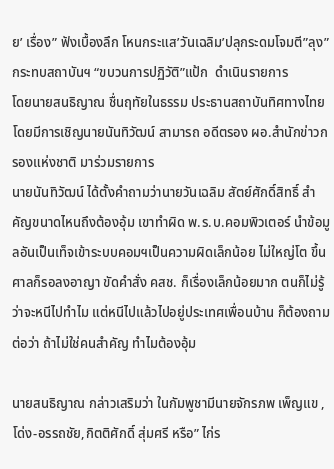ย’ เรื่อง” ฟังเบื้องลึก โหนกระแส’วันเฉลิม’ปลุกระดมโจมตี”ลุง”กระทบสถาบันฯ “ขบวนการปฏิวัติ”แป้ก  ดำเนินรายการ
โดยนายสนธิญาณ ชื่นฤทัยในธรรม ประธานสถาบันทิศทางไทย  โดยมีการเชิญนายนันทิวัฒน์ สามารถ อดีตรอง ผอ.สำนักข่าวกรองแห่งชาติ มาร่วมรายการ
นายนันทิวัฒน์ ได้ตั้งคำถามว่านายวันเฉลิม สัตย์ศักดิ์สิทธิ์ สำคัญขนาดไหนถึงต้องอุ้ม เขาทำผิด พ.ร.บ.คอมพิวเตอร์ นำข้อมูลอันเป็นเท็จเข้าระบบคอมฯเป็นความผิดเล็กน้อย ไม่ใหญ่โต ขึ้นศาลก็รอลงอาญา ขัดคำสั่ง คสช. ก็เรื่องเล็กน้อยมาก ตนก็ไม่รู้ว่าจะหนีไปทำไม แต่หนีไปแล้วไปอยู่ประเทศเพื่อนบ้าน ก็ต้องถามต่อว่า ถ้าไม่ใช่คนสำคัญ ทำไมต้องอุ้ม

นายสนธิญาณ กล่าวเสริมว่า ในกัมพูชามีนายจักรภพ เพ็ญแข ,โด่ง-อรรถชัย,กิตติศักดิ์ สุ่มศรี หรือ” ไก่ร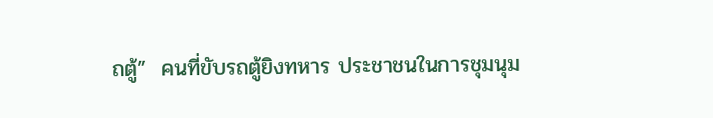ถตู้”  คนที่ขับรถตู้ยิงทหาร ประชาชนในการชุมนุม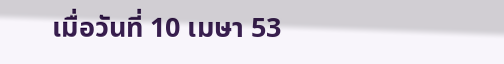เมื่อวันที่ 10 เมษา 53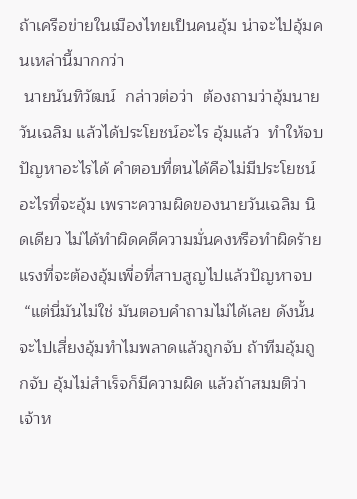ถ้าเครือข่ายในเมืองไทยเป็นคนอุ้ม น่าจะไปอุ้มคนเหล่านี้มากกว่า
 นายนันทิวัฒน์  กล่าวต่อว่า  ต้องถามว่าอุ้มนายวันเฉลิม แล้วได้ประโยชน์อะไร อุ้มแล้ว  ทำให้จบปัญหาอะไรได้ คำตอบที่ตนได้คือไม่มีประโยชน์อะไรที่จะอุ้ม เพราะความผิดของนายวันเฉลิม นิดเดียว ไม่ได้ทำผิดคดีความมั่นคงหรือทำผิดร้ายแรงที่จะต้องอุ้มเพื่อที่สาบสูญไปแล้วปัญหาจบ
 “แต่นี่มันไม่ใช่ มันตอบคำถามไม่ได้เลย ดังนั้นจะไปเสี่ยงอุ้มทำไมพลาดแล้วถูกจับ ถ้าทีมอุ้มถูกจับ อุ้มไม่สำเร็จก็มีความผิด แล้วถ้าสมมติว่าเจ้าห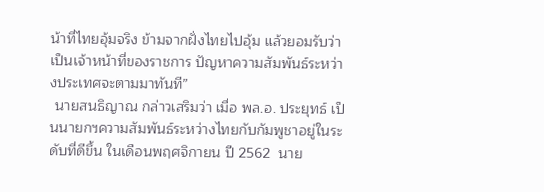น้าที่ไทยอุ้มจริง ข้ามจากฝั่งไทยไปอุ้ม แล้วยอมรับว่าเป็นเจ้าหน้าที่ของราชการ ปัญหาความสัมพันธ์ระหว่างประเทศจะตามมาทันที”
 นายสนธิญาณ กล่าวเสริมว่า เมื่อ พล.อ. ประยุทธ์ เป็นนายกฯความสัมพันธ์ระหว่างไทยกับกัมพูชาอยู่ในระดับที่ดีขึ้น ในเดือนพฤศจิกายน ปี 2562  นาย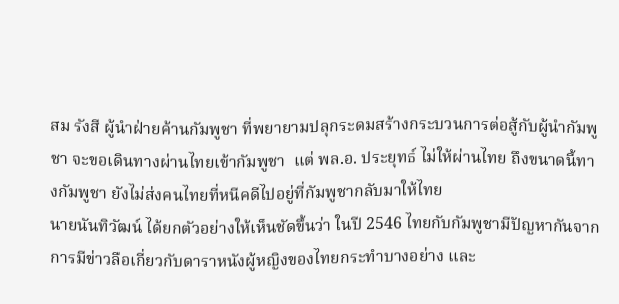สม รังสี ผู้นำฝ่ายค้านกัมพูชา ที่พยายามปลุกระดมสร้างกระบวนการต่อสู้กับผู้นำกัมพูชา จะขอเดินทางผ่านไทยเข้ากัมพูชา  แต่ พล.อ. ประยุทธ์ ไม่ให้ผ่านไทย ถึงขนาดนี้ทางกัมพูชา ยังไม่ส่งคนไทยที่หนีคดีไปอยู่ที่กัมพูชากลับมาให้ไทย
นายนันทิวัฒน์ ได้ยกตัวอย่างให้เห็นชัดขึ้นว่า ในปี 2546 ไทยกับกัมพูชามีปัญหากันจากการมีข่าวลือเกี่ยวกับดาราหนังผู้หญิงของไทยกระทำบางอย่าง และ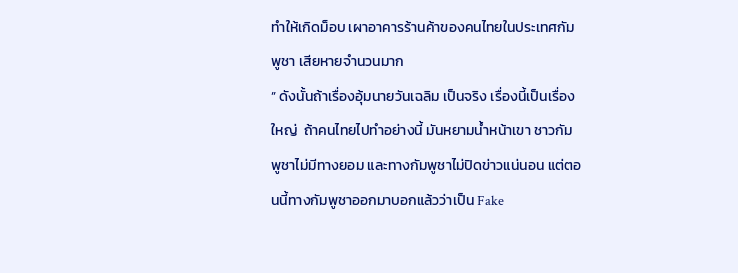ทำให้เกิดม็อบ เผาอาคารร้านค้าของคนไทยในประเทศกัมพูชา เสียหายจำนวนมาก
” ดังนั้นถ้าเรื่องอุ้มนายวันเฉลิม เป็นจริง เรื่องนี้เป็นเรื่องใหญ่  ถ้าคนไทยไปทำอย่างนี้ มันหยามน้ำหน้าเขา ชาวกัมพูชาไม่มีทางยอม และทางกัมพูชาไม่ปิดข่าวแน่นอน แต่ตอนนี้ทางกัมพูชาออกมาบอกแล้วว่าเป็น Fake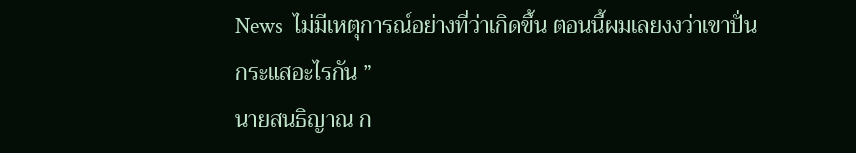News  ไม่มีเหตุการณ์อย่างที่ว่าเกิดขึ้น ตอนนี้ผมเลยงงว่าเขาปั่นกระแสอะไรกัน ”
นายสนธิญาณ ก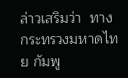ล่าวเสริมว่า  ทางกระทรวงมหาดไทย กัมพู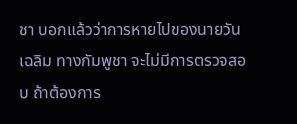ชา บอกแล้วว่าการหายไปของนายวันเฉลิม ทางกัมพูชา จะไม่มีการตรวจสอบ ถ้าต้องการ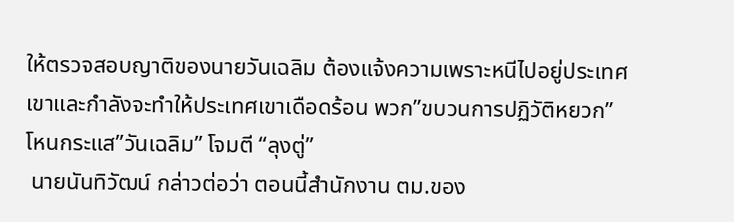ให้ตรวจสอบญาติของนายวันเฉลิม ต้องแจ้งความเพราะหนีไปอยู่ประเทศเขาและกำลังจะทำให้ประเทศเขาเดือดร้อน พวก”ขบวนการปฏิวัติหยวก” โหนกระแส”วันเฉลิม” โจมตี “ลุงตู่”
 นายนันทิวัฒน์ กล่าวต่อว่า ตอนนี้สำนักงาน ตม.ของ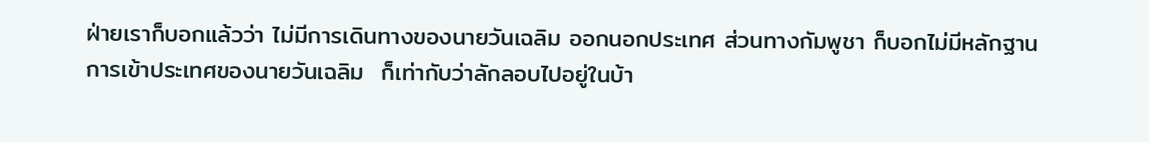ฝ่ายเราก็บอกแล้วว่า ไม่มีการเดินทางของนายวันเฉลิม ออกนอกประเทศ ส่วนทางกัมพูชา ก็บอกไม่มีหลักฐานการเข้าประเทศของนายวันเฉลิม  ก็เท่ากับว่าลักลอบไปอยู่ในบ้า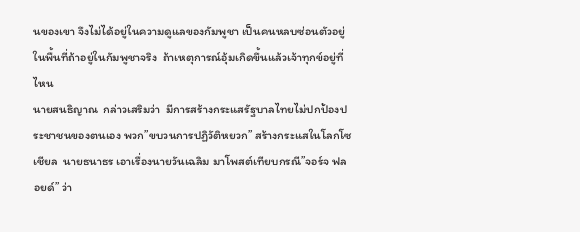นของเขา จึงไม่ได้อยู่ในความดูแลของกัมพูชา เป็นคนหลบซ่อนตัวอยู่ในพื้นที่ถ้าอยู่ในกัมพูชาจริง  ถ้าเหตุการณ์อุ้มเกิดขึ้นแล้วเจ้าทุกข์อยู่ที่ไหน
นายสนธิญาณ  กล่าวเสริมว่า  มีการสร้างกระแสรัฐบาลไทยไม่ปกป้องประชาชนของตนเอง พวก”ขบวนการปฏิวัติหยวก” สร้างกระแสในโลกโซเชียล  นายธนาธร เอาเรื่องนายวันเฉลิม มาโพสต์เทียบกรณี”จอร์จ ฟลอยด์” ว่า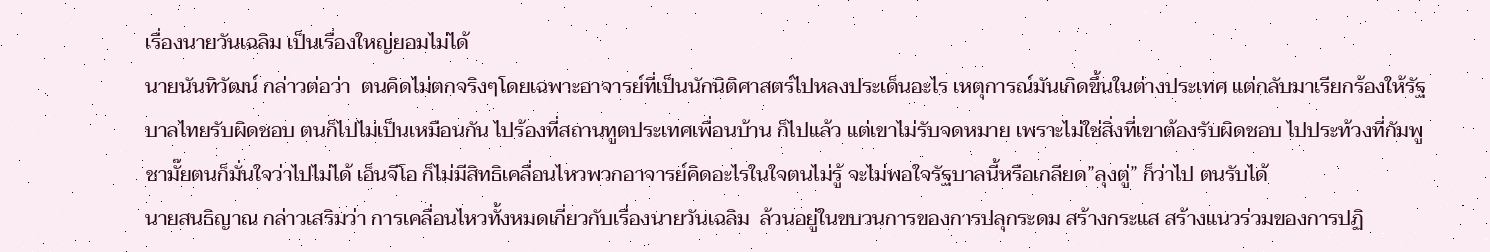เรื่องนายวันเฉลิม เป็นเรื่องใหญ่ยอมไม่ได้
นายนันทิวัฒน์ กล่าวต่อว่า  ตนคิดไม่ตกจริงๆโดยเฉพาะอาจารย์ที่เป็นนักนิติศาสตร์ไปหลงประเด็นอะไร เหตุการณ์มันเกิดขึ้นในต่างประเทศ แต่กลับมาเรียกร้องให้รัฐบาลไทยรับผิดชอบ ตนก็ไปไม่เป็นเหมือนกัน ไปร้องที่สถานทูตประเทศเพื่อนบ้าน ก็ไปแล้ว แต่เขาไม่รับจดหมาย เพราะไม่ใช่สิ่งที่เขาต้องรับผิดชอบ ไปประท้วงที่กัมพูชามั๊ยตนก็มั่นใจว่าไปไม่ได้ เอ็นจีโอ ก็ไม่มีสิทธิเคลื่อนไหวพวกอาจารย์คิดอะไรในใจตนไม่รู้ จะไม่พอใจรัฐบาลนี้หรือเกลียด”ลุงตู่” ก็ว่าไป ตนรับได้
นายสนธิญาณ กล่าวเสริมว่า การเคลื่อนไหวทั้งหมดเกี่ยวกับเรื่องนายวันเฉลิม  ล้วนอยู่ในขบวนการของการปลุกระดม สร้างกระแส สร้างแนวร่วมของการปฏิ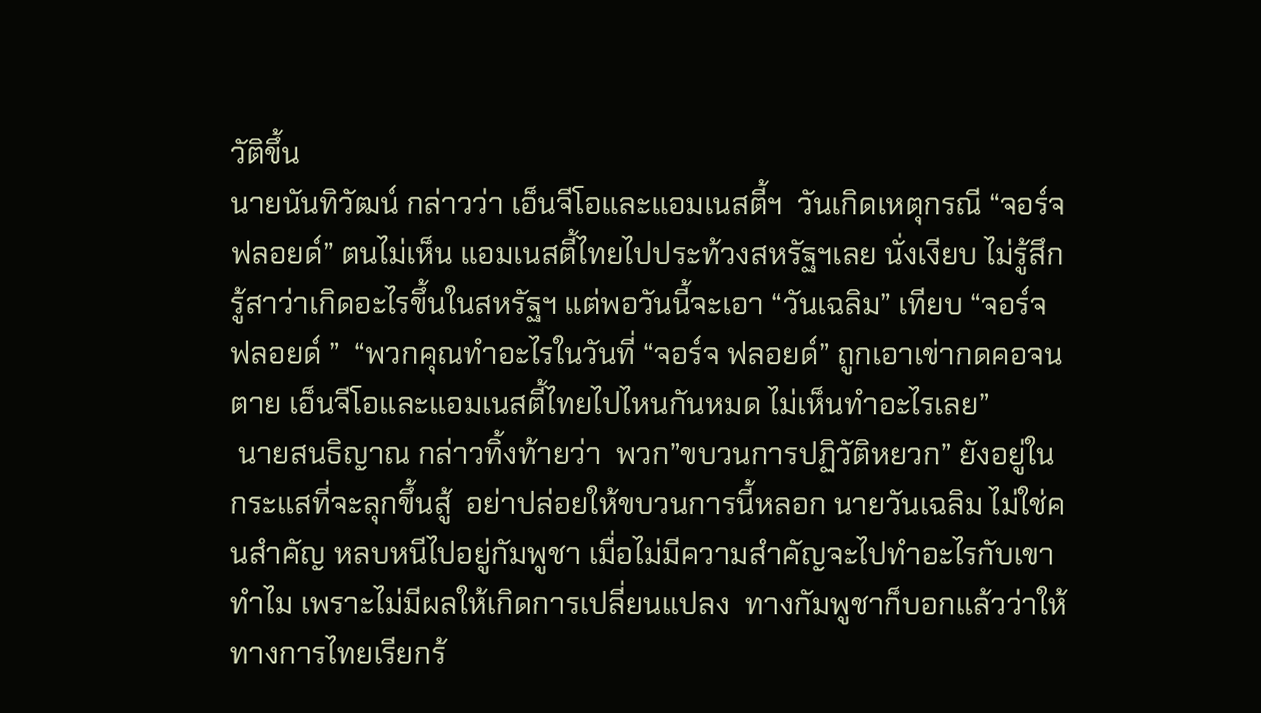วัติขึ้น
นายนันทิวัฒน์ กล่าวว่า เอ็นจีโอและแอมเนสตี้ฯ  วันเกิดเหตุกรณี “จอร์จ ฟลอยด์” ตนไม่เห็น แอมเนสตี้ไทยไปประท้วงสหรัฐฯเลย นั่งเงียบ ไม่รู้สึกรู้สาว่าเกิดอะไรขึ้นในสหรัฐฯ แต่พอวันนี้จะเอา “วันเฉลิม” เทียบ “จอร์จ ฟลอยด์ ”  “พวกคุณทำอะไรในวันที่ “จอร์จ ฟลอยด์” ถูกเอาเข่ากดคอจนตาย เอ็นจีโอและแอมเนสตี้ไทยไปไหนกันหมด ไม่เห็นทำอะไรเลย”
 นายสนธิญาณ กล่าวทิ้งท้ายว่า  พวก”ขบวนการปฏิวัติหยวก” ยังอยู่ในกระแสที่จะลุกขึ้นสู้  อย่าปล่อยให้ขบวนการนี้หลอก นายวันเฉลิม ไม่ใช่คนสำคัญ หลบหนีไปอยู่กัมพูชา เมื่อไม่มีความสำคัญจะไปทำอะไรกับเขาทำไม เพราะไม่มีผลให้เกิดการเปลี่ยนแปลง  ทางกัมพูชาก็บอกแล้วว่าให้ทางการไทยเรียกร้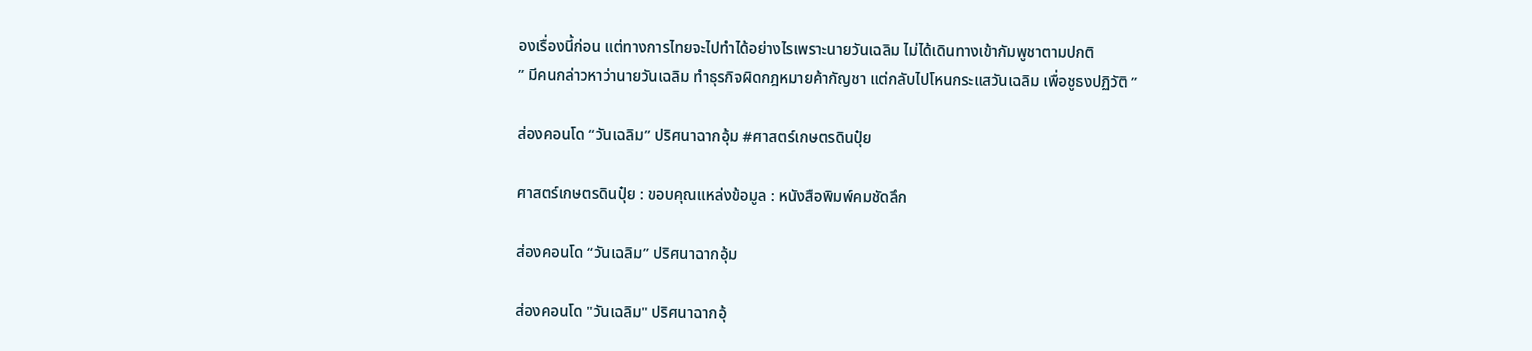องเรื่องนี้ก่อน แต่ทางการไทยจะไปทำได้อย่างไรเพราะนายวันเฉลิม ไม่ได้เดินทางเข้ากัมพูชาตามปกติ
” มีคนกล่าวหาว่านายวันเฉลิม ทำธุรกิจผิดกฎหมายค้ากัญชา แต่กลับไปโหนกระแสวันเฉลิม เพื่อชูธงปฏิวัติ ”

ส่องคอนโด “วันเฉลิม” ปริศนาฉากอุ้ม #ศาสตร์เกษตรดินปุ๋ย

ศาสตร์เกษตรดินปุ๋ย : ขอบคุณแหล่งข้อมูล : หนังสือพิมพ์คมชัดลึก

ส่องคอนโด “วันเฉลิม” ปริศนาฉากอุ้ม

ส่องคอนโด "วันเฉลิม" ปริศนาฉากอุ้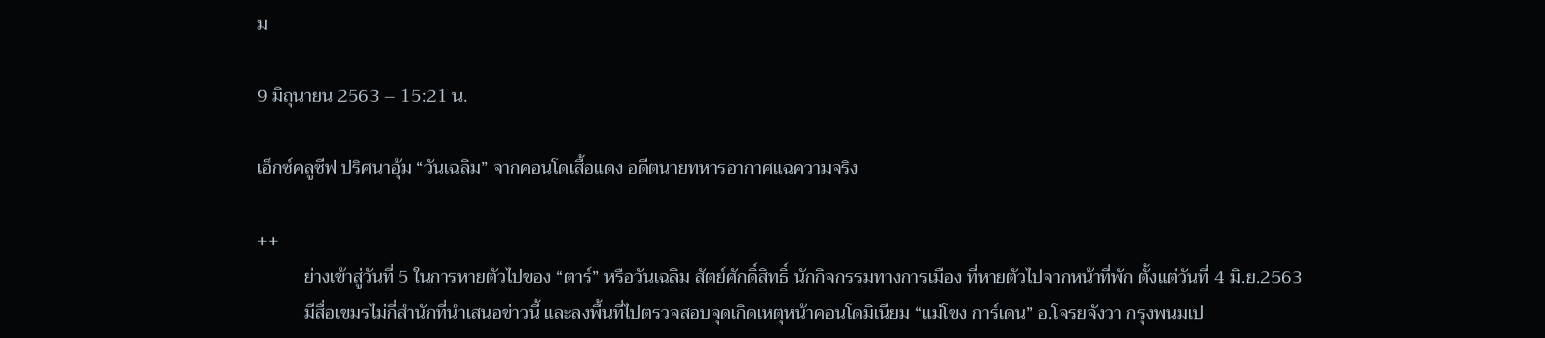ม

9 มิถุนายน 2563 – 15:21 น.

เอ็กซ์คลูซีฟ ปริศนาอุ้ม “วันเฉลิม” จากคอนโดเสื้อแดง อดีตนายทหารอากาศแฉความจริง

++
          ย่างเข้าสู่วันที่ 5 ในการหายตัวไปของ “ตาร์” หรือวันเฉลิม สัตย์ศักดิ์สิทธิ์ นักกิจกรรมทางการเมือง ที่หายตัวไปจากหน้าที่พัก ตั้งแต่วันที่ 4 มิ.ย.2563
          มีสื่อเขมรไม่กี่สำนักที่นำเสนอข่าวนี้ และลงพื้นที่ไปตรวจสอบจุดเกิดเหตุหน้าคอนโดมิเนียม “แม่โขง การ์เดน” อ.โจรยจังวา กรุงพนมเป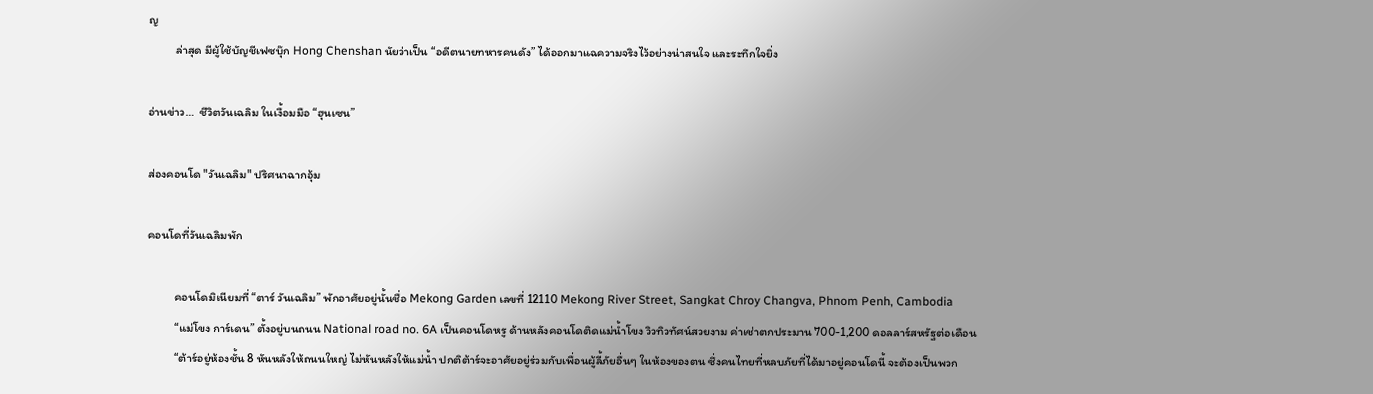ญ
          ล่าสุด มีผู้ใช้บัญชีเฟซบุ๊ก Hong Chenshan นัยว่าเป็น “อดีตนายทหารคนดัง” ได้ออกมาแฉความจริงไว้อย่างน่าสนใจ และระทึกใจยิ่ง

อ่านข่าว…  ชีวิตวันเฉลิม ในเงื้อมมือ “ฮุนเซน”

ส่องคอนโด "วันเฉลิม" ปริศนาฉากอุ้ม

คอนโดที่วันเฉลิมพัก

          คอนโดมิเนียมที่ “ตาร์ วันเฉลิม” พักอาศัยอยู่นั้นชื่อ Mekong Garden เลขที่ 12110 Mekong River Street, Sangkat Chroy Changva, Phnom Penh, Cambodia
          “แม่โขง การ์เดน” ตั้งอยู่บนถนน National road no. 6A เป็นคอนโดหรู ด้านหลังคอนโดติดแม่น้ำโขง วิวทิวทัศน์สวยงาม ค่าเช่าตกประมาน 700-1,200 ดอลลาร์สหรัฐต่อเดือน
          “ต้าร์อยู่ห้องชั้น 8 หันหลังให้ถนนใหญ่ ไม่หันหลังให้แม่น้ำ ปกติต้าร์จะอาศัยอยู่ร่วมกับเพื่อนผู้ลี้ภัยอื่นๆ ในห้องของตน ซึ่งคนไทยที่หลบภัยที่ได้มาอยู่คอนโดนี้ จะต้องเป็นพวก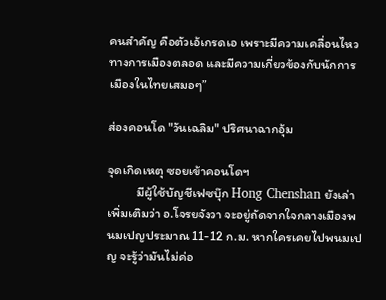คนสำคัญ คือตัวเอ้เกรดเอ เพราะมีความเคลื่อนไหวทางการเมืองตลอด และมีความเกี่ยวข้องกับนักการเมืองในไทยเสมอๆ”

ส่องคอนโด "วันเฉลิม" ปริศนาฉากอุ้ม

จุดเกิดเหตุ ซอยเข้าคอนโดฯ
          มีผู้ใช้บัญชีเฟซบุ๊ก Hong Chenshan ยังเล่าเพิ่มเติมว่า อ.โจรยจังวา จะอยู่ถัดจากใจกลางเมืองพนมเปญประมาณ 11-12 ก.ม. หากใครเคยไปพนมเปญ จะรู้ว่ามันไม่ค่อ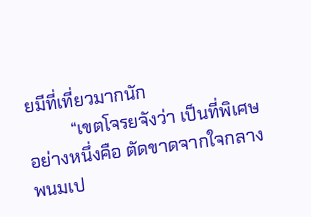ยมีที่เที่ยวมากนัก
          “เขตโจรยจังว่า เป็นที่พิเศษอย่างหนึ่งคือ ตัดขาดจากใจกลางพนมเป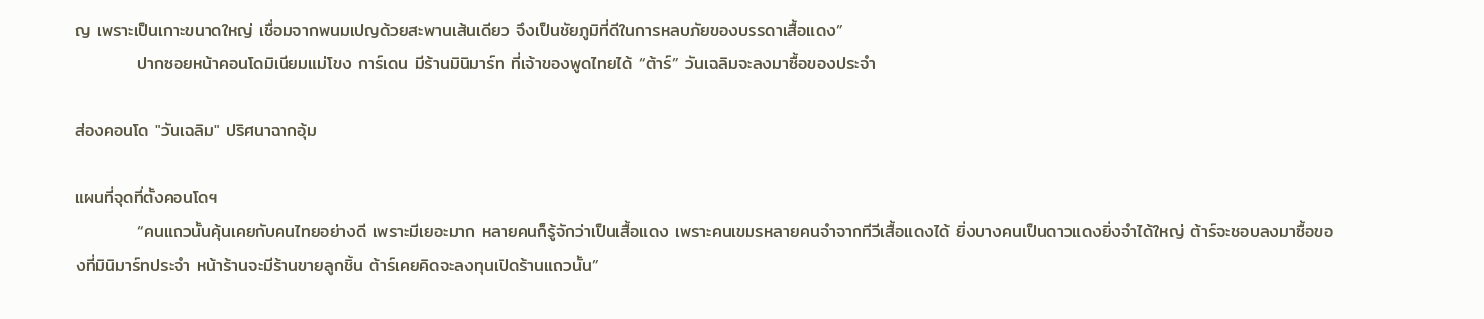ญ เพราะเป็นเกาะขนาดใหญ่ เชื่อมจากพนมเปญด้วยสะพานเส้นเดียว จึงเป็นชัยภูมิที่ดีในการหลบภัยของบรรดาเสื้อแดง”
          ปากซอยหน้าคอนโดมิเนียมแม่โขง การ์เดน มีร้านมินิมาร์ท ที่เจ้าของพูดไทยได้ “ต้าร์” วันเฉลิมจะลงมาซื้อของประจำ

ส่องคอนโด "วันเฉลิม" ปริศนาฉากอุ้ม

แผนที่จุดที่ตั้งคอนโดฯ
          “คนแถวนั้นคุ้นเคยกับคนไทยอย่างดี เพราะมีเยอะมาก หลายคนก็รู้จักว่าเป็นเสื้อแดง เพราะคนเขมรหลายคนจำจากทีวีเสื้อแดงได้ ยิ่งบางคนเป็นดาวแดงยิ่งจำได้ใหญ่ ต้าร์จะชอบลงมาซื้อของที่มินิมาร์ทประจำ หน้าร้านจะมีร้านขายลูกชิ้น ต้าร์เคยคิดจะลงทุนเปิดร้านแถวนั้น”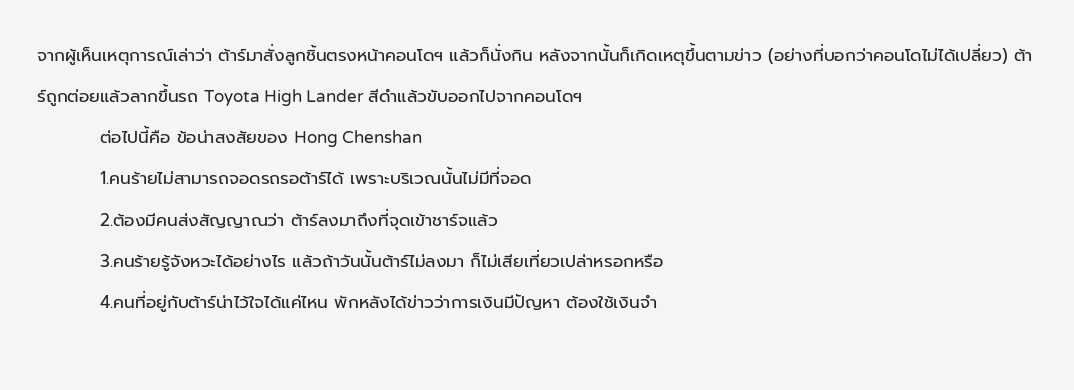จากผู้เห็นเหตุการณ์เล่าว่า ต้าร์มาสั่งลูกชิ้นตรงหน้าคอนโดฯ แล้วก็นั่งกิน หลังจากนั้นก็เกิดเหตุขึ้นตามข่าว (อย่างที่บอกว่าคอนโดไม่ได้เปลี่ยว) ต้าร์ถูกต่อยแล้วลากขึ้นรถ Toyota High Lander สีดำแล้วขับออกไปจากคอนโดฯ
          ต่อไปนี้คือ ข้อน่าสงสัยของ Hong Chenshan
          1.คนร้ายไม่สามารถจอดรถรอต้าร์ได้ เพราะบริเวณนั้นไม่มีที่จอด
          2.ต้องมีคนส่งสัญญาณว่า ต้าร์ลงมาถึงที่จุดเข้าชาร์จแล้ว
          3.คนร้ายรู้จังหวะได้อย่างไร แล้วถ้าวันนั้นต้าร์ไม่ลงมา ก็ไม่เสียเที่ยวเปล่าหรอกหรือ
          4.คนที่อยู่กับต้าร์น่าไว้ใจได้แค่ไหน พักหลังได้ข่าวว่าการเงินมีปัญหา ต้องใช้เงินจำ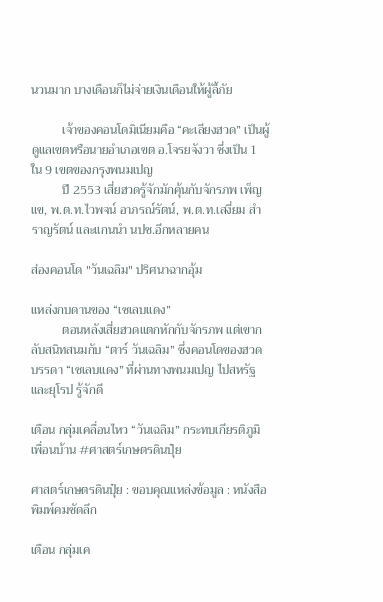นวนมาก บางเดือนก็ไม่จ่ายเงินเดือนให้ผู้ลี้ภัย

          เจ้าของคอนโดมิเนียมคือ “คะเลียงฮวด” เป็นผู้ดูแลเขตหรือนายอำเภอเขต อ.โจรยจังวา ซึ่งเป็น 1 ใน 9 เขตของกรุงพนมเปญ
          ปี 2553 เสี่ยฮวดรู้จักมักคุ้นกับจักรภพ เพ็ญแข, พ.ต.ท.ไวพจน์ อาภรณ์รัตน์, พ.ต.ท.เสงี่ยม สำราญรัตน์ และแกนนำ นปช.อีกหลายคน

ส่องคอนโด "วันเฉลิม" ปริศนาฉากอุ้ม

แหล่งกบดานของ “เซเลบแดง”
          ตอนหลังเสี่ยฮวดแตกหักกับจักรภพ แต่เขากลับสนิทสนมกับ “ตาร์ วันเฉลิม” ซึ่งคอนโดของฮวด บรรดา “เซเลบแดง” ที่ผ่านทางพนมเปญ ไปสหรัฐและยุโรป รู้จักดี

เตือน กลุ่มเคลื่อนไหว “วันเฉลิม” กระทบเกียรติภูมิเพื่อนบ้าน #ศาสตร์เกษตรดินปุ๋ย

ศาสตร์เกษตรดินปุ๋ย : ขอบคุณแหล่งข้อมูล : หนังสือพิมพ์คมชัดลึก

เตือน กลุ่มเค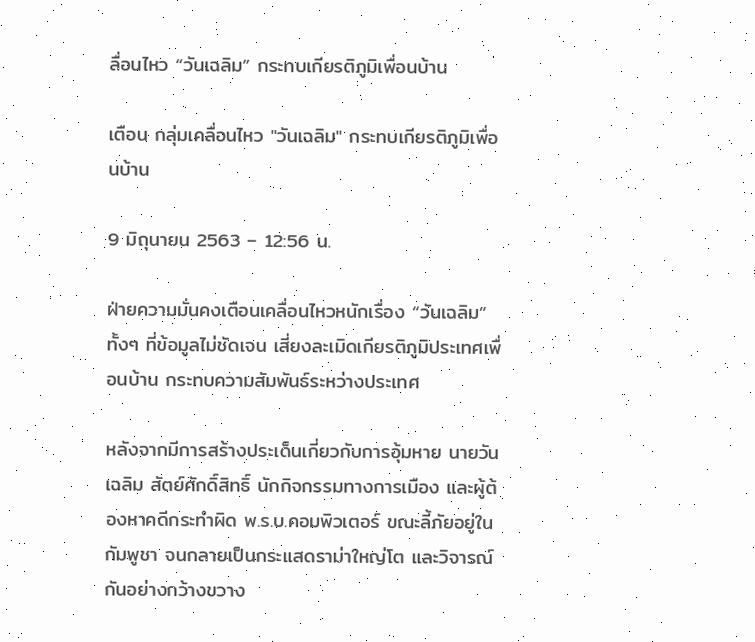ลื่อนไหว “วันเฉลิม” กระทบเกียรติภูมิเพื่อนบ้าน

เตือน กลุ่มเคลื่อนไหว "วันเฉลิม" กระทบเกียรติภูมิเพื่อนบ้าน

9 มิถุนายน 2563 – 12:56 น.

ฝ่ายความมั่นคงเตือนเคลื่อนไหวหนักเรื่อง “วันเฉลิม” ทั้งๆ ที่ข้อมูลไม่ชัดเจน เสี่ยงละเมิดเกียรติภูมิประเทศเพื่อนบ้าน กระทบความสัมพันธ์ระหว่างประเทศ

หลังจากมีการสร้างประเด็นเกี่ยวกับการอุ้มหาย นายวันเฉลิม สัตย์ศักดิ์สิทธิ์ นักกิจกรรมทางการเมือง และผู้ต้องหาคดีกระทำผิด พ.ร.บ.คอมพิวเตอร์ ขณะลี้ภัยอยู่ในกัมพูชา จนกลายเป็นกระแสดราม่าใหญ่โต และวิจารณ์กันอย่างกว้างขวาง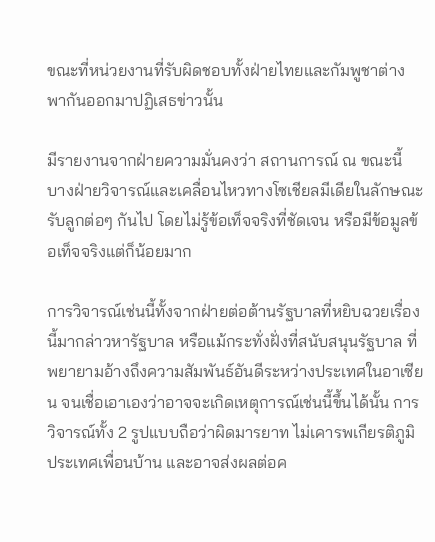ขณะที่หน่วยงานที่รับผิดชอบทั้งฝ่ายไทยและกัมพูชาต่างพากันออกมาปฏิเสธข่าวนั้น

มีรายงานจากฝ่ายความมั่นคงว่า สถานการณ์ ณ ขณะนี้ บางฝ่ายวิจารณ์และเคลื่อนไหวทางโซเชียลมีเดียในลักษณะรับลูกต่อๆ กันไป โดยไม่รู้ข้อเท็จจริงที่ชัดเจน หรือมีข้อมูลข้อเท็จจริงแต่ก็น้อยมาก

การวิจารณ์เช่นนี้ทั้งจากฝ่ายต่อต้านรัฐบาลที่หยิบฉวยเรื่องนี้มากล่าวหารัฐบาล หรือแม้กระทั่งฝั่งที่สนับสนุนรัฐบาล ที่พยายามอ้างถึงความสัมพันธ์อันดีระหว่างประเทศในอาเซียน จนเชื่อเอาเองว่าอาจจะเกิดเหตุการณ์เช่นนี้ขึ้นได้นั้น การวิจารณ์ทั้ง 2 รูปแบบถือว่าผิดมารยาท ไม่เคารพเกียรติภูมิประเทศเพื่อนบ้าน และอาจส่งผลต่อค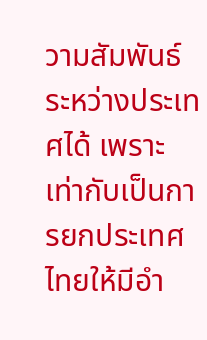วามสัมพันธ์ระหว่างประเทศได้ เพราะเท่ากับเป็นการยกประเทศไทยให้มีอำ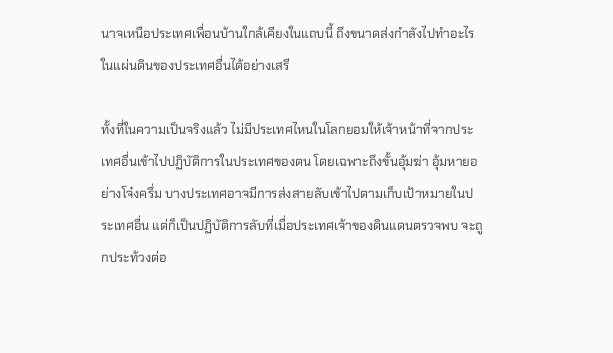นาจเหนือประเทศเพื่อนบ้านใกล้เคียงในแถบนี้ ถึงขนาดส่งกำลังไปทำอะไรในแผ่นดินของประเทศอื่นได้อย่างเสรี

ทั้งที่ในความเป็นจริงแล้ว ไม่มีประเทศไหนในโลกยอมให้เจ้าหน้าที่จากประเทศอื่นเข้าไปปฏิบัติการในประเทศของตน โดยเฉพาะถึงขั้นอุ้มฆ่า อุ้มหายอย่างโจ๋งครึ่ม บางประเทศอาจมีการส่งสายลับเข้าไปตามเก็บเป้าหมายในประเทศอื่น แต่ก็เป็นปฏิบัติการลับที่เมื่อประเทศเจ้าของดินแดนตรวจพบ จะถูกประท้วงต่อ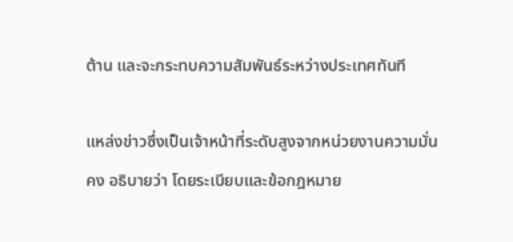ต้าน และจะกระทบความสัมพันธ์ระหว่างประเทศทันที

แหล่งข่าวซึ่งเป็นเจ้าหน้าที่ระดับสูงจากหน่วยงานความมั่นคง อธิบายว่า โดยระเบียบและข้อกฎหมาย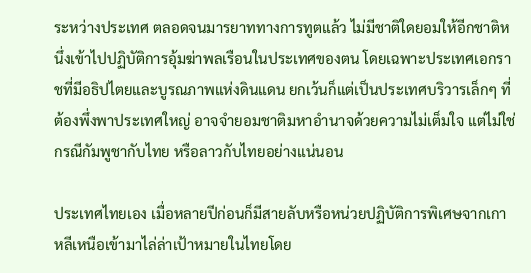ระหว่างประเทศ ตลอดจนมารยาททางการทูตแล้ว ไม่มีชาติใดยอมให้อีกชาติหนึ่งเข้าไปปฏิบัติการอุ้มฆ่าพลเรือนในประเทศของตน โดยเฉพาะประเทศเอกราชที่มีอธิปไตยและบูรณภาพแห่งดินแดน ยกเว้นก็แต่เป็นประเทศบริวารเล็กๆ ที่ต้องพึ่งพาประเทศใหญ่ อาจจำยอมชาติมหาอำนาจด้วยความไม่เต็มใจ แต่ไม่ใช่กรณีกัมพูชากับไทย หรือลาวกับไทยอย่างแน่นอน

ประเทศไทยเอง เมื่อหลายปีก่อนก็มีสายลับหรือหน่วยปฏิบัติการพิเศษจากเกาหลีเหนือเข้ามาไล่ล่าเป้าหมายในไทยโดย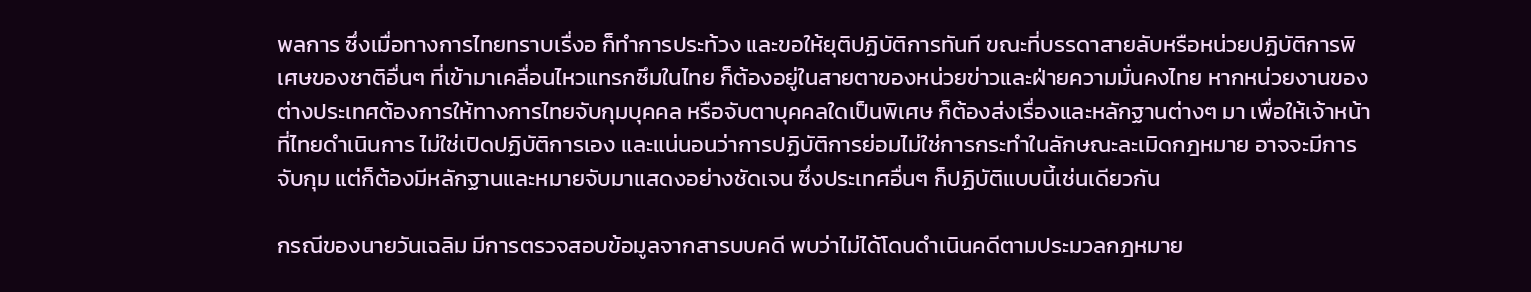พลการ ซึ่งเมื่อทางการไทยทราบเรื่งอ ก็ทำการประท้วง และขอให้ยุติปฏิบัติการทันที ขณะที่บรรดาสายลับหรือหน่วยปฏิบัติการพิเศษของชาติอื่นๆ ที่เข้ามาเคลื่อนไหวแทรกซึมในไทย ก็ต้องอยู่ในสายตาของหน่วยข่าวและฝ่ายความมั่นคงไทย หากหน่วยงานของต่างประเทศต้องการให้ทางการไทยจับกุมบุคคล หรือจับตาบุคคลใดเป็นพิเศษ ก็ต้องส่งเรื่องและหลักฐานต่างๆ มา เพื่อให้เจ้าหน้าที่ไทยดำเนินการ ไม่ใช่เปิดปฏิบัติการเอง และแน่นอนว่าการปฏิบัติการย่อมไม่ใช่การกระทำในลักษณะละเมิดกฎหมาย อาจจะมีการจับกุม แต่ก็ต้องมีหลักฐานและหมายจับมาแสดงอย่างชัดเจน ซึ่งประเทศอื่นๆ ก็ปฏิบัติแบบนี้เช่นเดียวกัน

กรณีของนายวันเฉลิม มีการตรวจสอบข้อมูลจากสารบบคดี พบว่าไม่ได้โดนดำเนินคดีตามประมวลกฎหมาย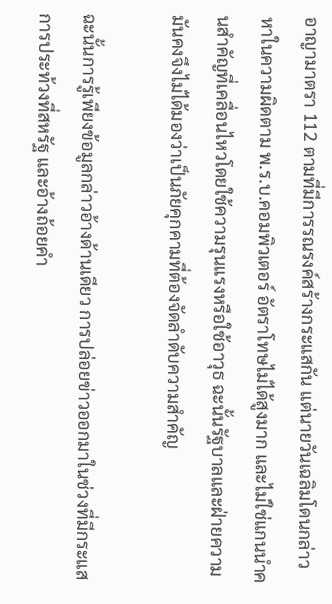อาญามาตรา 112 ตามที่มีการรณรงค์สร้างกระแสกัน แต่นายวันเฉลิมโดนกล่าวหาในความผิดตาม พ.ร.บ.คอมพิวเตอร์ อัตราโทษไม่ได้สูงมาก และไม่ใช่แกนนำคนสำคัญที่เคลื่อนไหวโดยใช้ความรุนแรงหรือใช้อาวุธ ฉะนั้นรัฐบาลและฝ่ายความมันคงจึงไม่ได้มองว่าเป็นภัยคุกคามที่ต้องจัดลำดับความสำคัญ

ฉะนั้นการรู้เพียงข้อมูลกล่าวอ้างด้านเดียว การปล่อยข่าวออกมาในช่วงที่มีกระแสการประท้วงที่สหรัฐ และอ้างถ้อยคำ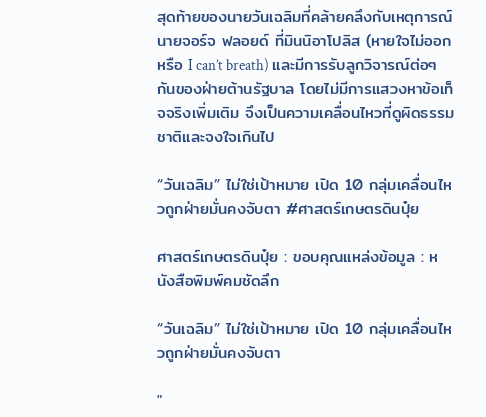สุดท้ายของนายวันเฉลิมที่คล้ายคลึงกับเหตุการณ์นายจอร์จ ฟลอยด์ ที่มินนิอาโปลิส (หายใจไม่ออก หรือ I can’t breath) และมีการรับลูกวิจารณ์ต่อๆ กันของฝ่ายต้านรัฐบาล โดยไม่มีการแสวงหาข้อเท็จจริงเพิ่มเติม จึงเป็นความเคลื่อนไหวที่ดูผิดธรรมชาติและจงใจเกินไป

“วันเฉลิม” ไม่ใช่เป้าหมาย เปิด 10 กลุ่มเคลื่อนไหวถูกฝ่ายมั่นคงจับตา #ศาสตร์เกษตรดินปุ๋ย

ศาสตร์เกษตรดินปุ๋ย : ขอบคุณแหล่งข้อมูล : หนังสือพิมพ์คมชัดลึก

“วันเฉลิม” ไม่ใช่เป้าหมาย เปิด 10 กลุ่มเคลื่อนไหวถูกฝ่ายมั่นคงจับตา

"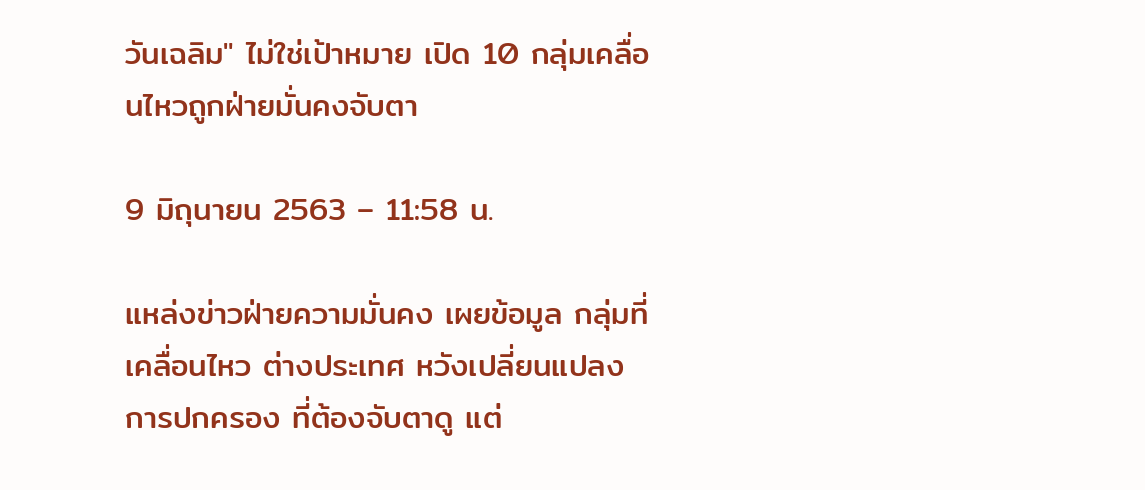วันเฉลิม" ไม่ใช่เป้าหมาย เปิด 10 กลุ่มเคลื่อนไหวถูกฝ่ายมั่นคงจับตา

9 มิถุนายน 2563 – 11:58 น.

แหล่งข่าวฝ่ายความมั่นคง เผยข้อมูล กลุ่มที่เคลื่อนไหว ต่างประเทศ หวังเปลี่ยนแปลงการปกครอง ที่ต้องจับตาดู แต่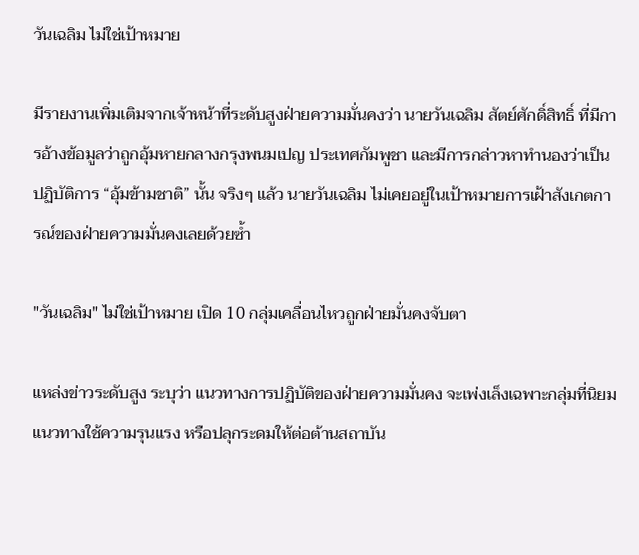วันเฉลิม ไม่ใช่เป้าหมาย

มีรายงานเพิ่มเติมจากเจ้าหน้าที่ระดับสูงฝ่ายความมั่นคงว่า นายวันเฉลิม สัตย์ศักดิ์สิทธิ์ ที่มีการอ้างข้อมูลว่าถูกอุ้มหายกลางกรุงพนมเปญ ประเทศกัมพูชา และมีการกล่าวหาทำนองว่าเป็นปฏิบัติการ “อุ้มข้ามชาติ” นั้น จริงๆ แล้ว นายวันเฉลิม ไม่เคยอยู่ในเป้าหมายการเฝ้าสังเกตการณ์ของฝ่ายความมั่นคงเลยด้วยซ้ำ

"วันเฉลิม" ไม่ใช่เป้าหมาย เปิด 10 กลุ่มเคลื่อนไหวถูกฝ่ายมั่นคงจับตา

แหล่งข่าวระดับสูง ระบุว่า แนวทางการปฏิบัติของฝ่ายความมั่นคง จะเพ่งเล็งเฉพาะกลุ่มที่นิยมแนวทางใช้ความรุนแรง หรือปลุกระดมให้ต่อต้านสถาบัน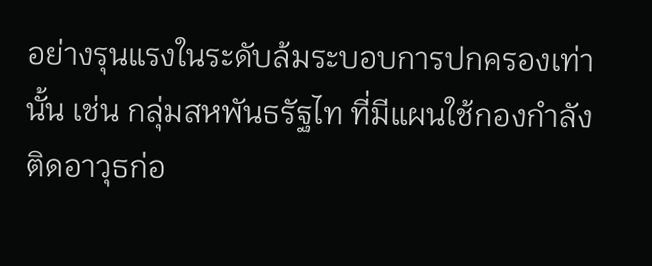อย่างรุนแรงในระดับล้มระบอบการปกครองเท่านั้น เช่น กลุ่มสหพันธรัฐไท ที่มีแผนใช้กองกำลังติดอาวุธก่อ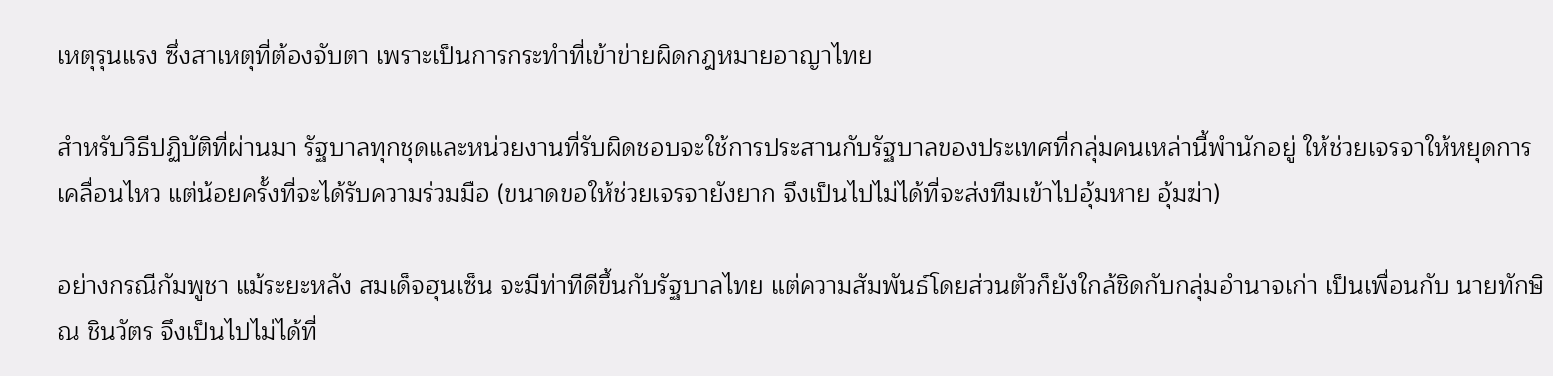เหตุรุนแรง ซึ่งสาเหตุที่ต้องจับตา เพราะเป็นการกระทำที่เข้าข่ายผิดกฎหมายอาญาไทย

สำหรับวิธีปฏิบัติที่ผ่านมา รัฐบาลทุกชุดและหน่วยงานที่รับผิดชอบจะใช้การประสานกับรัฐบาลของประเทศที่กลุ่มคนเหล่านี้พำนักอยู่ ให้ช่วยเจรจาให้หยุดการเคลื่อนไหว แต่น้อยครั้งที่จะได้รับความร่วมมือ (ขนาดขอให้ช่วยเจรจายังยาก จึงเป็นไปไม่ได้ที่จะส่งทีมเข้าไปอุ้มหาย อุ้มฆ่า)

อย่างกรณีกัมพูชา แม้ระยะหลัง สมเด็จฮุนเซ็น จะมีท่าทีดีขึ้นกับรัฐบาลไทย แต่ความสัมพันธ์โดยส่วนตัวก็ยังใกล้ชิดกับกลุ่มอำนาจเก่า เป็นเพื่อนกับ นายทักษิณ ชินวัตร จึงเป็นไปไม่ได้ที่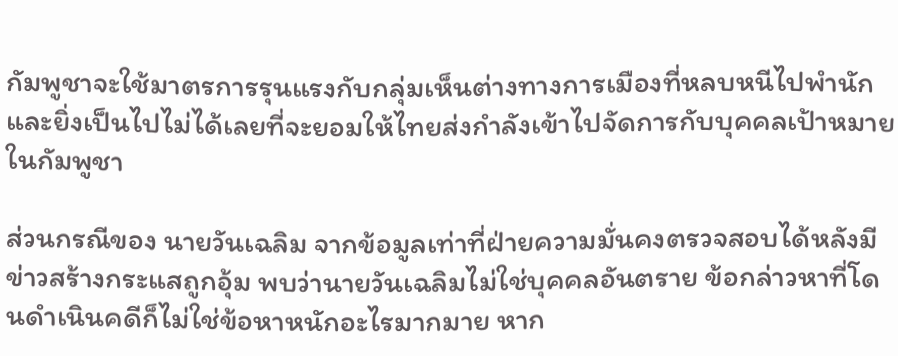กัมพูชาจะใช้มาตรการรุนแรงกับกลุ่มเห็นต่างทางการเมืองที่หลบหนีไปพำนัก และยิ่งเป็นไปไม่ได้เลยที่จะยอมให้ไทยส่งกำลังเข้าไปจัดการกับบุคคลเป้าหมายในกัมพูชา

ส่วนกรณีของ นายวันเฉลิม จากข้อมูลเท่าที่ฝ่ายความมั่นคงตรวจสอบได้หลังมีข่าวสร้างกระแสถูกอุ้ม พบว่านายวันเฉลิมไม่ใช่บุคคลอันตราย ข้อกล่าวหาที่โดนดำเนินคดีก็ไม่ใช่ข้อหาหนักอะไรมากมาย หาก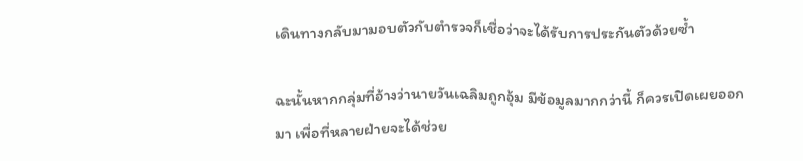เดินทางกลับมามอบตัวกับตำรวจก็เชื่อว่าจะได้รับการประกันตัวด้วยซ้ำ

ฉะนั้นหากกลุ่มที่อ้างว่านายวันเฉลิมถูกอุ้ม มีข้อมูลมากกว่านี้ ก็ควรเปิดเผยออกมา เพื่อที่หลายฝ่ายจะได้ช่วย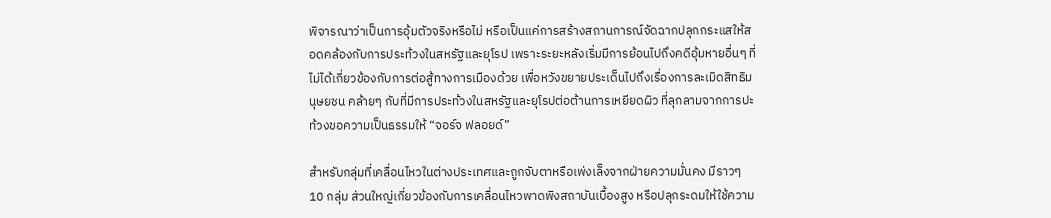พิจารณาว่าเป็นการอุ้มตัวจริงหรือไม่ หรือเป็นแค่การสร้างสถานการณ์จัดฉากปลุกกระแสให้สอดคล้องกับการประท้วงในสหรัฐและยุโรป เพราะระยะหลังเริ่มมีการย้อนไปถึงคดีอุ้มหายอื่นๆ ที่ไม่ได้เกี่ยวข้องกับการต่อสู้ทางการเมืองด้วย เพื่อหวังขยายประเด็นไปถึงเรื่องการละเมิดสิทธิมนุษยชน คล้ายๆ กับที่มีการประท้วงในสหรัฐและยุโรปต่อต้านการเหยียดผิว ที่ลุกลามจากการปะท้วงขอความเป็นธรรมให้ “จอร์จ ฟลอยด์”

สำหรับกลุ่มที่เคลื่อนไหวในต่างประเทศและถูกจับตาหรือเพ่งเล็งจากฝ่ายความมั่นคง มีราวๆ 10 กลุ่ม ส่วนใหญ่เกี่ยวข้องกับการเคลื่อนไหวพาดพิงสถาบันเบื้องสูง หรือปลุกระดมให้ใช้ความ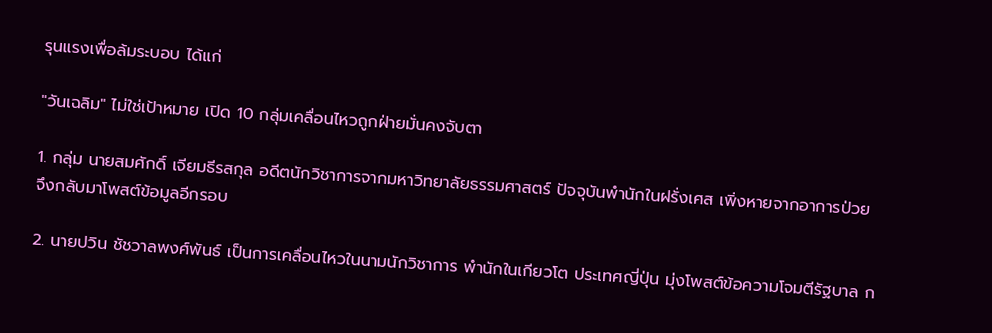รุนแรงเพื่อล้มระบอบ ได้แก่

"วันเฉลิม" ไม่ใช่เป้าหมาย เปิด 10 กลุ่มเคลื่อนไหวถูกฝ่ายมั่นคงจับตา

1. กลุ่ม นายสมศักดิ์ เจียมธีรสกุล อดีตนักวิชาการจากมหาวิทยาลัยธรรมศาสตร์ ปัจจุบันพำนักในฝรั่งเศส เพิ่งหายจากอาการป่วย จึงกลับมาโพสต์ข้อมูลอีกรอบ

2. นายปวิน ชัชวาลพงศ์พันธ์ เป็นการเคลื่อนไหวในนามนักวิชาการ พำนักในเกียวโต ประเทศญี่ปุ่น มุ่งโพสต์ข้อความโจมตีรัฐบาล ก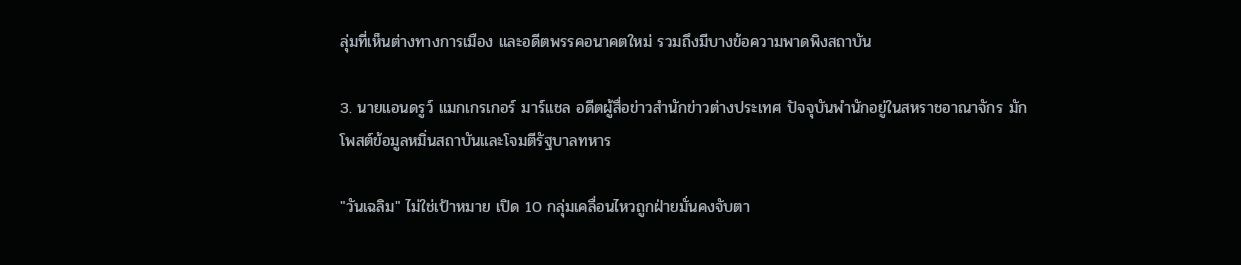ลุ่มที่เห็นต่างทางการเมือง และอดีตพรรคอนาคตใหม่ รวมถึงมีบางข้อความพาดพิงสถาบัน

3. นายแอนดรูว์ แมกเกรเกอร์ มาร์แชล อดีตผู้สื่อข่าวสำนักข่าวต่างประเทศ ปัจจุบันพำนักอยู่ในสหราชอาณาจักร มักโพสต์ข้อมูลหมิ่นสถาบันและโจมตีรัฐบาลทหาร

"วันเฉลิม" ไม่ใช่เป้าหมาย เปิด 10 กลุ่มเคลื่อนไหวถูกฝ่ายมั่นคงจับตา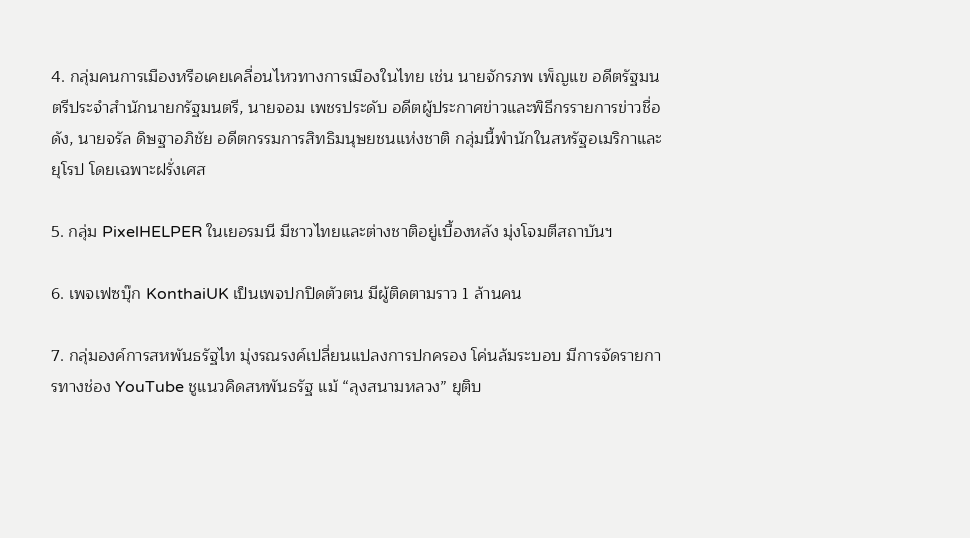4. กลุ่มคนการเมืองหรือเคยเคลื่อนไหวทางการเมืองในไทย เช่น นายจักรภพ เพ็ญแข อดีตรัฐมนตรีประจำสำนักนายกรัฐมนตรี, นายจอม เพชรประดับ อดีตผู้ประกาศข่าวและพิธีกรรายการข่าวชื่อดัง, นายจรัล ดิษฐาอภิชัย อดีตกรรมการสิทธิมนุษยชนแห่งชาติ กลุ่มนี้พำนักในสหรัฐอเมริกาและยุโรป โดยเฉพาะฝรั่งเศส

5. กลุ่ม PixelHELPER ในเยอรมนี มีชาวไทยและต่างชาติอยู่เบื้องหลัง มุ่งโจมตีสถาบันฯ

6. เพจเฟซบุ๊ก KonthaiUK เป็นเพจปกปิดตัวตน มีผู้ติดตามราว 1 ล้านคน

7. กลุ่มองค์การสหพันธรัฐไท มุ่งรณรงค์เปลี่ยนแปลงการปกครอง โค่นล้มระบอบ มีการจัดรายการทางช่อง YouTube ชูแนวคิดสหพันธรัฐ แม้ “ลุงสนามหลวง” ยุติบ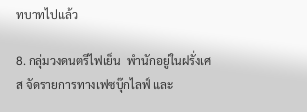ทบาทไปแล้ว

8. กลุ่มวงดนตรีไฟเย็น  พำนักอยู่ในฝรั่งเศส จัดรายการทางเฟซบุ๊กไลฟ์ และ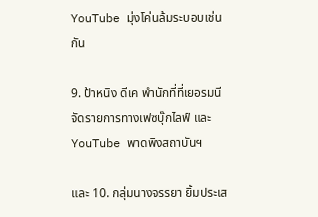YouTube มุ่งโค่นล้มระบอบเช่นกัน

9. ป้าหนิง ดีเค พำนักที่ที่เยอรมนี จัดรายการทางเฟซบุ๊กไลฟ์ และ YouTube พาดพิงสถาบันฯ

และ 10. กลุ่มนางจรรยา ยิ้มประเส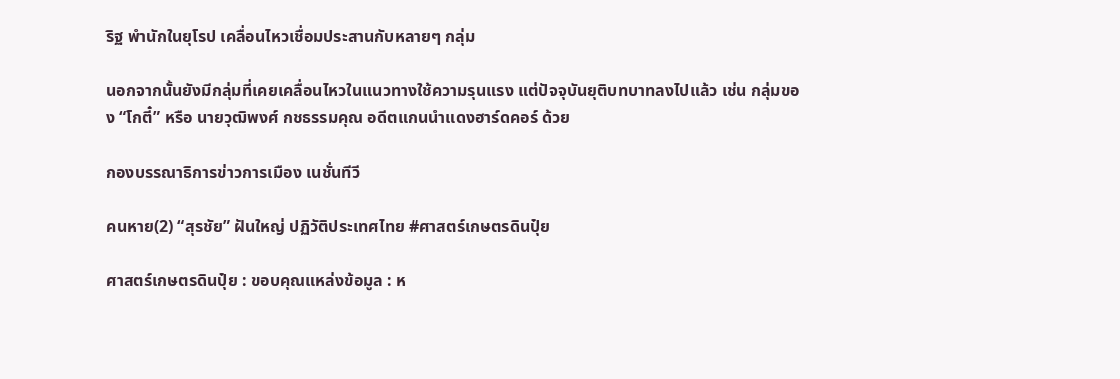ริฐ พำนักในยุโรป เคลื่อนไหวเชื่อมประสานกับหลายๆ กลุ่ม

นอกจากนั้นยังมีกลุ่มที่เคยเคลื่อนไหวในแนวทางใช้ความรุนแรง แต่ปัจจุบันยุติบทบาทลงไปแล้ว เช่น กลุ่มของ “โกตี๋” หรือ นายวุฒิพงศ์ กชธรรมคุณ อดีตแกนนำแดงฮาร์ดคอร์ ด้วย

กองบรรณาธิการข่าวการเมือง เนชั่นทีวี

คนหาย(2) “สุรชัย” ฝันใหญ่ ปฏิวัติประเทศไทย #ศาสตร์เกษตรดินปุ๋ย

ศาสตร์เกษตรดินปุ๋ย : ขอบคุณแหล่งข้อมูล : ห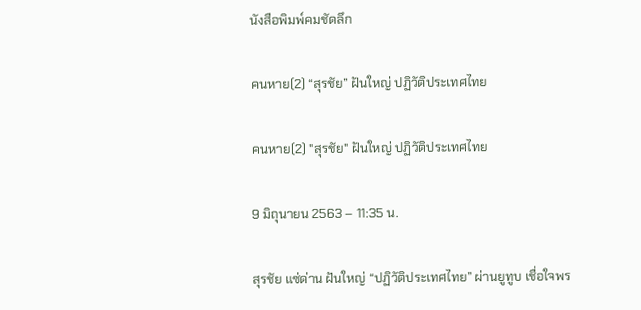นังสือพิมพ์คมชัดลึก

คนหาย(2) “สุรชัย” ฝันใหญ่ ปฏิวัติประเทศไทย

คนหาย(2) "สุรชัย" ฝันใหญ่ ปฏิวัติประเทศไทย

9 มิถุนายน 2563 – 11:35 น.

สุรชัย แซ่ด่าน ฝันใหญ่ “ปฏิวัติประเทศไทย” ผ่านยูทูบ เชื่อใจพร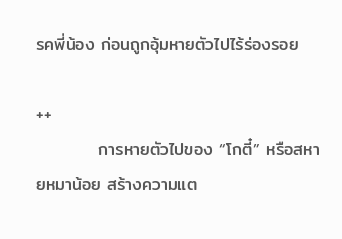รคพี่น้อง ก่อนถูกอุ้มหายตัวไปไร้ร่องรอย

++
          การหายตัวไปของ “โกตี๋” หรือสหายหมาน้อย สร้างความแต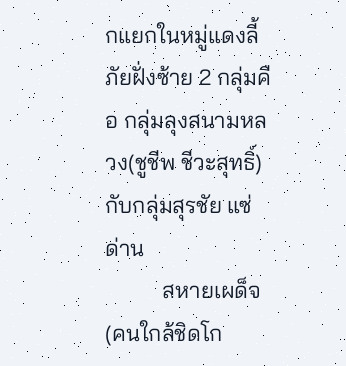กแยกในหมู่แดงลี้ภัยฝั่งซ้าย 2 กลุ่มคือ กลุ่มลุงสนามหลวง(ชูชีพ ชีวะสุทธิ์) กับกลุ่มสุรชัย แซ่ด่าน
          สหายเผด็จ(คนใกล้ชิดโก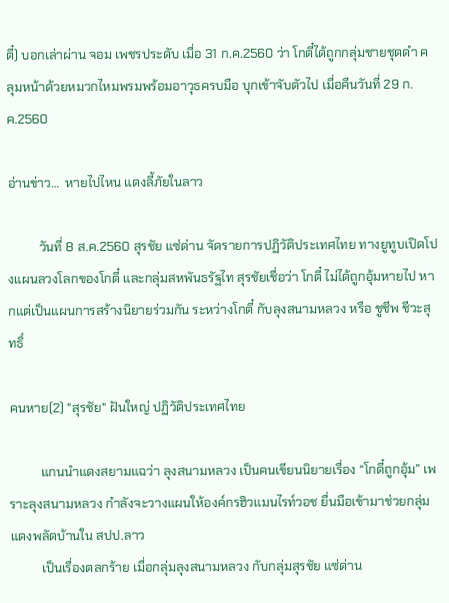ตี๋) บอกเล่าผ่าน จอม เพชรประดับ เมื่อ 31 ก.ค.2560 ว่า โกตี๋ได้ถูกกลุ่มชายชุดดำ คลุมหน้าด้วยหมวกไหมพรมพร้อมอาวุธครบมือ บุกเข้าจับตัวไป เมื่อคืนวันที่ 29 ก.ค.2560

อ่านข่าว…  หายไปไหน แดงลี้ภัยในลาว

          วันที่ 8 ส.ค.2560 สุรชัย แซ่ด่าน จัดรายการปฏิวัติประเทศไทย ทางยูทูบเปิดโปงแผนลวงโลกของโกตี๋ และกลุ่มสหพันธรัฐไท สุรชัยเชื่อว่า โกตี๋ ไม่ได้ถูกอุ้มหายไป หากแต่เป็นแผนการสร้างนิยายร่วมกัน ระหว่างโกตี๋ กับลุงสนามหลวง หรือ ชูชีพ ชีวะสุทธิ์

คนหาย(2) "สุรชัย" ฝันใหญ่ ปฏิวัติประเทศไทย

          แกนนำแดงสยามแฉว่า ลุงสนามหลวง เป็นคนเขียนนิยายเรื่อง “โกตี๋ถูกอุ้ม” เพราะลุงสนามหลวง กำลังจะวางแผนให้องค์กรฮิวแมนไรท์วอช ยื่นมือเข้ามาช่วยกลุ่มแดงพลัดบ้านใน สปป.ลาว
          เป็นเรื่องตลกร้าย เมื่อกลุ่มลุงสนามหลวง กับกลุ่มสุรชัย แซ่ด่าน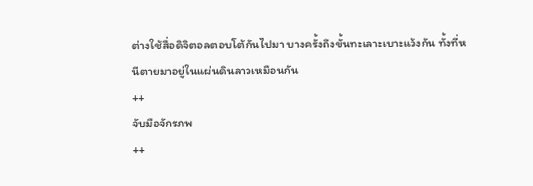ต่างใช้สื่อดิจิตอลตอบโต้กันไปมา บางครั้งถึงขั้นทะเลาะเบาะแว้งกัน ทั้งที่หนีตายมาอยู่ในแผ่นดินลาวเหมือนกัน
++
จับมือจักรภพ
++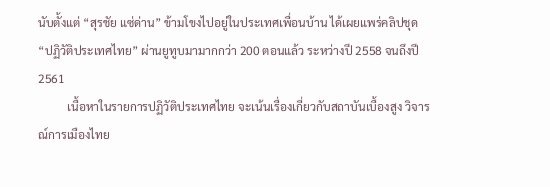นับตั้งแต่ “สุรชัย แซ่ด่าน” ข้ามโขงไปอยู่ในประเทศเพื่อนบ้าน ได้เผยแพร่คลิปชุด “ปฏิวัติประเทศไทย” ผ่านยูทูบมามากกว่า 200 ตอนแล้ว ระหว่างปี 2558 จนถึงปี 2561
          เนื้อหาในรายการปฏิวัติประเทศไทย จะเน้นเรื่องเกี่ยวกับสถาบันเบื้องสูง วิจารณ์การเมืองไทย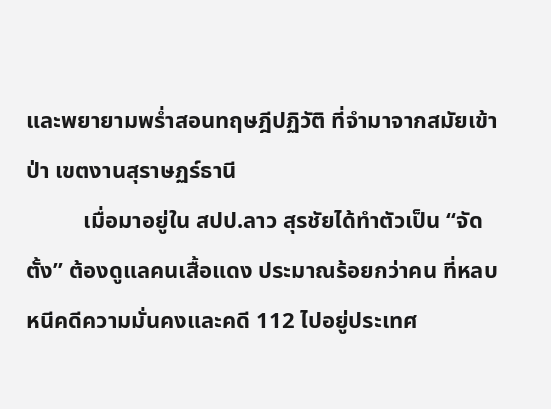และพยายามพร่ำสอนทฤษฎีปฏิวัติ ที่จำมาจากสมัยเข้าป่า เขตงานสุราษฏร์ธานี
          เมื่อมาอยู่ใน สปป.ลาว สุรชัยได้ทำตัวเป็น “จัดตั้ง” ต้องดูแลคนเสื้อแดง ประมาณร้อยกว่าคน ที่หลบหนีคดีความมั่นคงและคดี 112 ไปอยู่ประเทศ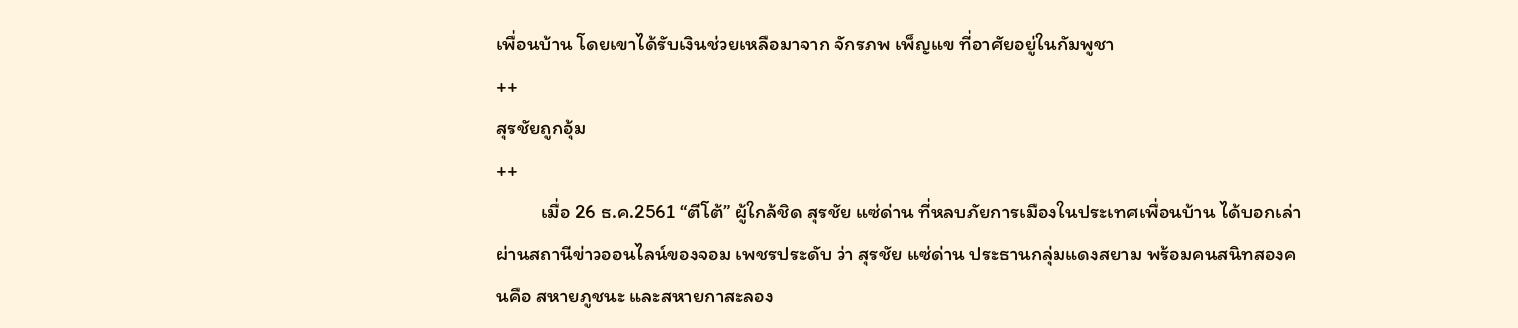เพื่อนบ้าน โดยเขาได้รับเงินช่วยเหลือมาจาก จักรภพ เพ็ญแข ที่อาศัยอยู่ในกัมพูชา
++
สุรชัยถูกอุ้ม
++
          เมื่อ 26 ธ.ค.2561 “ตีโต้” ผู้ใกล้ชิด สุรชัย แซ่ด่าน ที่หลบภัยการเมืองในประเทศเพื่อนบ้าน ได้บอกเล่าผ่านสถานีข่าวออนไลน์ของจอม เพชรประดับ ว่า สุรชัย แซ่ด่าน ประธานกลุ่มแดงสยาม พร้อมคนสนิทสองคนคือ สหายภูชนะ และสหายกาสะลอง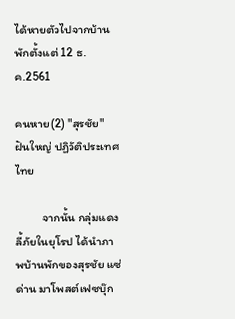ได้หายตัวไปจากบ้านพักตั้งแต่ 12 ธ.ค.2561

คนหาย(2) "สุรชัย" ฝันใหญ่ ปฏิวัติประเทศไทย

          จากนั้น กลุ่มแดงลี้ภัยในยุโรป ได้นำภาพบ้านพักของสุรชัย แซ่ด่าน มาโพสต์เฟซบุ๊ก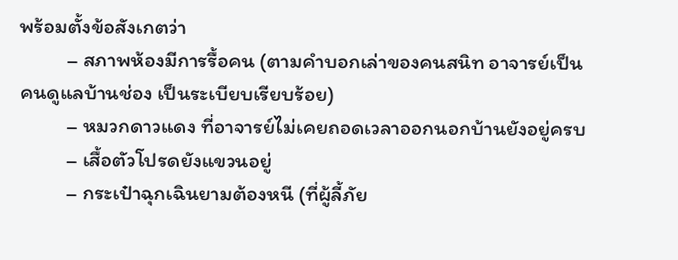พร้อมตั้งข้อสังเกตว่า
          – สภาพห้องมีการรื้อคน (ตามคำบอกเล่าของคนสนิท อาจารย์เป็นคนดูแลบ้านช่อง เป็นระเบียบเรียบร้อย)
          – หมวกดาวแดง ที่อาจารย์ไม่เคยถอดเวลาออกนอกบ้านยังอยู่ครบ
          – เสื้อตัวโปรดยังแขวนอยู่
          – กระเป๋าฉุกเฉินยามต้องหนี (ที่ผู้ลี้ภัย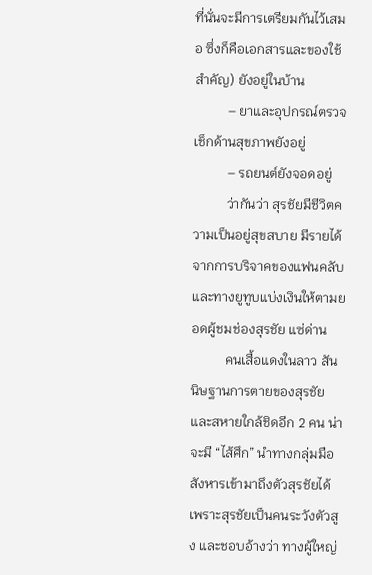ที่นั่นจะมีการเตรียมกันไว้เสมอ ซึ่งก็คือเอกสารและของใช้สำคัญ) ยังอยู่ในบ้าน
          – ยาและอุปกรณ์ตรวจเช็กด้านสุขภาพยังอยู่
          – รถยนต์ยังจอดอยู่
          ว่ากันว่า สุรชัยมีชีวิตความเป็นอยู่สุขสบาย มีรายได้จากการบริจาคของแฟนคลับ และทางยูทูบแบ่งเงินให้ตามยอดผู้ชมช่องสุรชัย แซ่ด่าน
          คนเสื้อแดงในลาว สันนิษฐานการตายของสุรชัย และสหายใกล้ชิดอีก 2 คน น่าจะมี “ไส้ศึก” นำทางกลุ่มมือสังหารเข้ามาถึงตัวสุรชัยได้ เพราะสุรชัยเป็นคนระวังตัวสูง และชอบอ้างว่า ทางผู้ใหญ่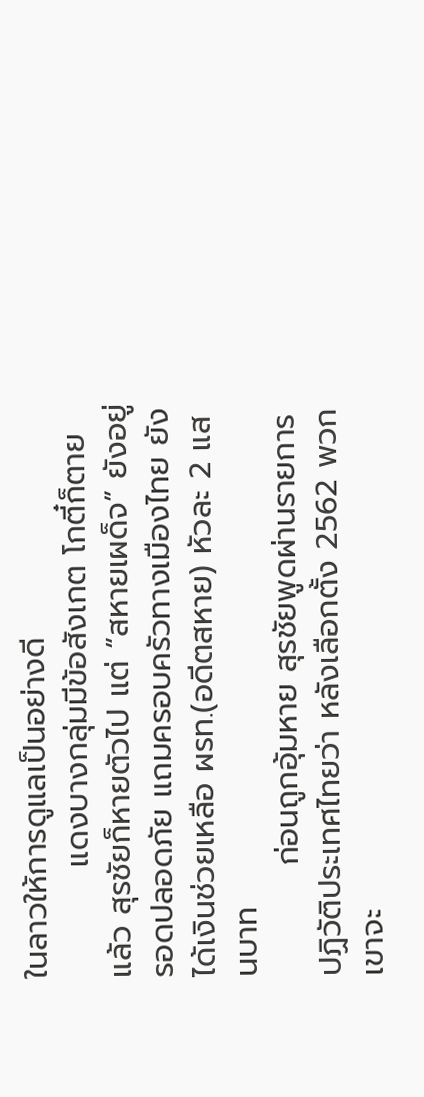ในลาวให้การดูแลเป็นอย่างดี
          แดงบางกลุ่มมีข้อสังเกต โกตี๋ก็ตายแล้ว สุรชัยก็หายตัวไป แต่ “สหายเผด็จ” ยังอยู่รอดปลอดภัย แถมครอบครัวทางเมืองไทย ยังได้เงินช่วยเหลือ ผรท.(อดีตสหาย) หัวละ 2 แสนบาท
          ก่อนถูกอุ้มหาย สุรชัยพูดผ่านรายการปฏิวัติประเทศไทยว่า หลังเลือกตั้ง 2562 พวกเขาจะ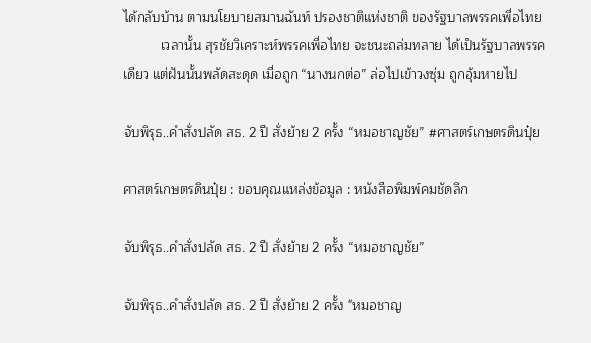ได้กลับบ้าน ตามนโยบายสมานฉันท์ ปรองชาติแห่งชาติ ของรัฐบาลพรรคเพื่อไทย
          เวลานั้น สุรชัยวิเคราะห์พรรคเพื่อไทย จะชนะถล่มทลาย ได้เป็นรัฐบาลพรรคเดียว แต่ฝันนั้นพลัดสะดุด เมื่อถูก “นางนกต่อ” ล่อไปเข้าวงซุ่ม ถูกอุ้มหายไป

จับพิรุธ..คำสั่งปลัด สธ. 2 ปี สั่งย้าย 2 ครั้ง “หมอชาญชัย” #ศาสตร์เกษตรดินปุ๋ย

ศาสตร์เกษตรดินปุ๋ย : ขอบคุณแหล่งข้อมูล : หนังสือพิมพ์คมชัดลึก

จับพิรุธ..คำสั่งปลัด สธ. 2 ปี สั่งย้าย 2 ครั้ง “หมอชาญชัย”

จับพิรุธ..คำสั่งปลัด สธ. 2 ปี สั่งย้าย 2 ครั้ง "หมอชาญ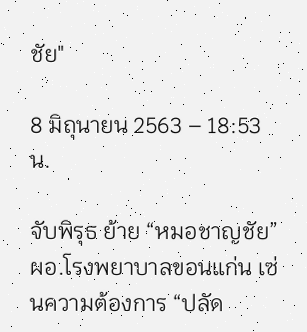ชัย"

8 มิถุนายน 2563 – 18:53 น.

จับพิรุธ ย้าย “หมอชาญชัย” ผอ.โรงพยาบาลขอนแก่น เซ่นความต้องการ “ปลัด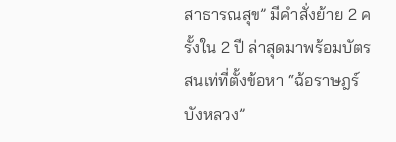สาธารณสุข” มีคำสั่งย้าย 2 ครั้งใน 2 ปี ล่าสุดมาพร้อมบัตรสนเท่ที่ตั้งข้อหา “ฉ้อราษฎร์บังหลวง”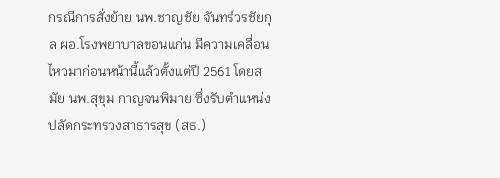กรณีการสั่งย้าย นพ.ชาญชัย จันทร์วรชัยกุล ผอ.โรงพยาบาลขอนแก่น มีความเคลื่อนไหวมาก่อนหน้านี้แล้วตั้งแต่ปี 2561 โดยสมัย นพ.สุขุม กาญจนพิมาย ซึ่งรับตำแหน่งปลัดกระทรวงสาธารสุข (สธ.)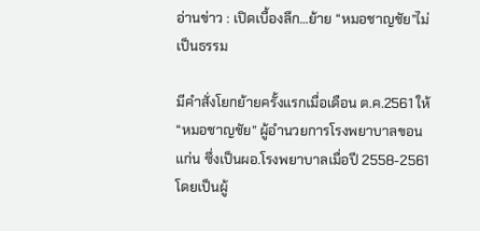อ่านข่าว : เปิดเบื้องลึก…ย้าย “หมอชาญชัย”ไม่เป็นธรรม

มีคำสั่งโยกย้ายครั้งแรกเมื่อเดือน ต.ค.2561 ให้ “หมอชาญชัย” ผู้อำนวยการโรงพยาบาลขอนแก่น ซึ่งเป็นผอ.โรงพยาบาลเมื่อปี 2558-2561 โดยเป็นผู้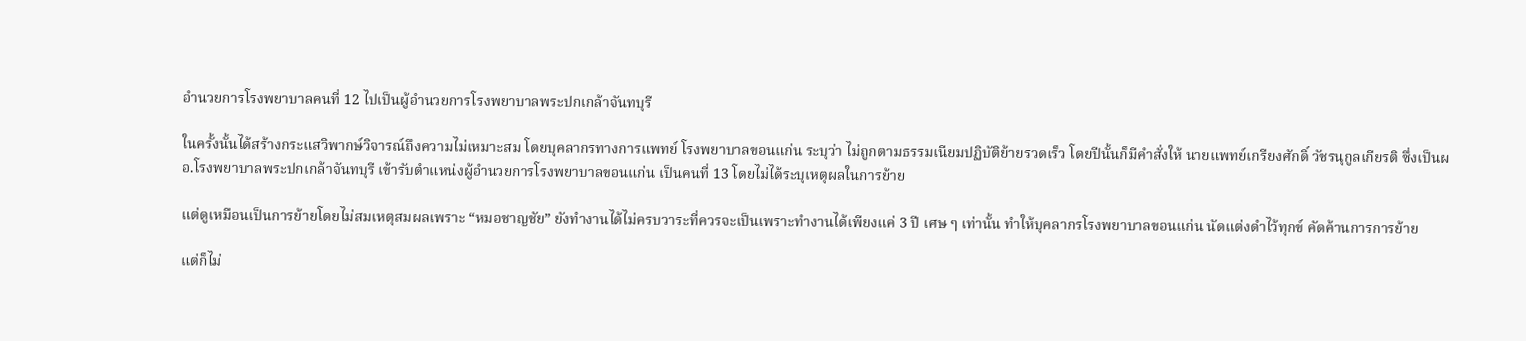อำนวยการโรงพยาบาลคนที่ 12 ไปเป็นผู้อำนวยการโรงพยาบาลพระปกเกล้าจันทบุรี

ในครั้งนั้นได้สร้างกระแสวิพากษ์วิจารณ์ถึงความไม่เหมาะสม โดยบุคลากรทางการแพทย์ โรงพยาบาลขอนแก่น ระบุว่า ไม่ถูกตามธรรมเนียมปฏิบัติย้ายรวดเร็ว โดยปีนั้นก็มีคำสั่งให้ นายแพทย์เกรียงศักดิ์ วัชรนุกูลเกียรติ ซึ่งเป็นผอ.โรงพยาบาลพระปกเกล้าจันทบุรี เข้ารับตำแหน่งผู้อำนวยการโรงพยาบาลขอนแก่น เป็นคนที่ 13 โดยไม่ได้ระบุเหตุผลในการย้าย

แต่ดูเหมือนเป็นการย้ายโดยไม่สมเหตุสมผลเพราะ “หมอชาญชัย” ยังทำงานได้ไม่ครบวาระที่ควรจะเป็นเพราะทำงานได้เพียงแค่ 3 ปี เศษ ๆ เท่านั้น ทำให้บุคลากรโรงพยาบาลขอนแก่น นัดแต่งดำไว้ทุกข์ คัดค้านการการย้าย

แต่ก็ไม่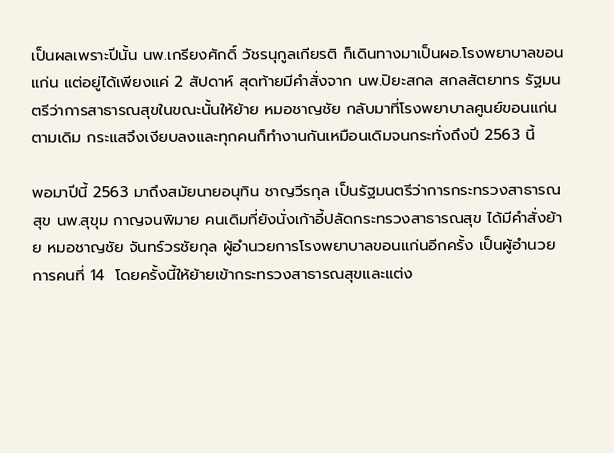เป็นผลเพราะปีนั้น นพ.เกรียงศักดิ์ วัชรนุกูลเกียรติ ก็เดินทางมาเป็นผอ.โรงพยาบาลขอนแก่น แต่อยู่ได้เพียงแค่ 2 สัปดาห์ สุดท้ายมีคำสั่งจาก นพ.ปิยะสกล สกลสัตยาทร รัฐมนตรีว่าการสาธารณสุขในขณะนั้นให้ย้าย หมอชาญชัย กลับมาที่โรงพยาบาลศูนย์ขอนแก่นตามเดิม กระแสจึงเงียบลงและทุกคนก็ทำงานกันเหมือนเดิมจนกระทั่งถึงปี 2563 นี้

พอมาปีนี้ 2563 มาถึงสมัยนายอนุทิน ชาญวีรกุล เป็นรัฐมนตรีว่าการกระทรวงสาธารณสุข นพ.สุขุม กาญจนพิมาย คนเดิมที่ยังนั่งเก้าอี้ปลัดกระทรวงสาธารณสุข ได้มีคำสั่งย้าย หมอชาญชัย จันทร์วรชัยกุล ผู้อำนวยการโรงพยาบาลขอนแก่นอีกครั้ง เป็นผู้อำนวยการคนที่ 14  โดยครั้งนี้ให้ย้ายเข้ากระทรวงสาธารณสุขและแต่ง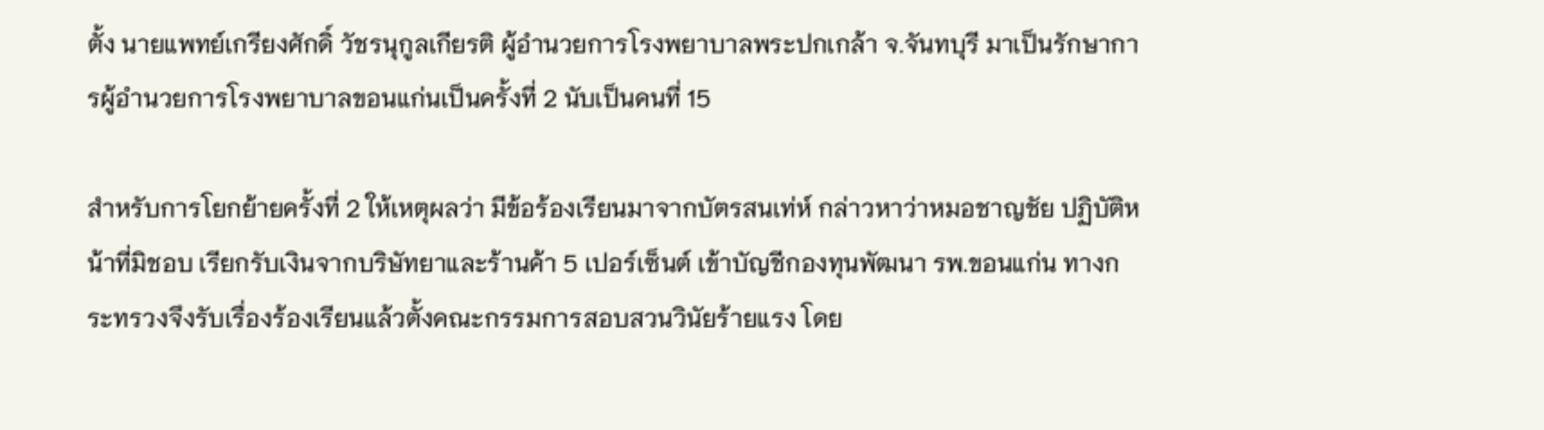ตั้ง นายแพทย์เกรียงศักดิ์ วัชรนุกูลเกียรติ ผู้อำนวยการโรงพยาบาลพระปกเกล้า จ.จันทบุรี มาเป็นรักษาการผู้อำนวยการโรงพยาบาลขอนแก่นเป็นครั้งที่ 2 นับเป็นคนที่ 15

สำหรับการโยกย้ายครั้งที่ 2 ให้เหตุผลว่า มีข้อร้องเรียนมาจากบัตรสนเท่ห์ กล่าวหาว่าหมอชาญชัย ปฏิบัติหน้าที่มิชอบ เรียกรับเงินจากบริษัทยาและร้านค้า 5 เปอร์เซ็นต์ เข้าบัญชีกองทุนพัฒนา รพ.ขอนแก่น ทางกระทรวงจึงรับเรื่องร้องเรียนแล้วตั้งคณะกรรมการสอบสวนวินัยร้ายแรง โดย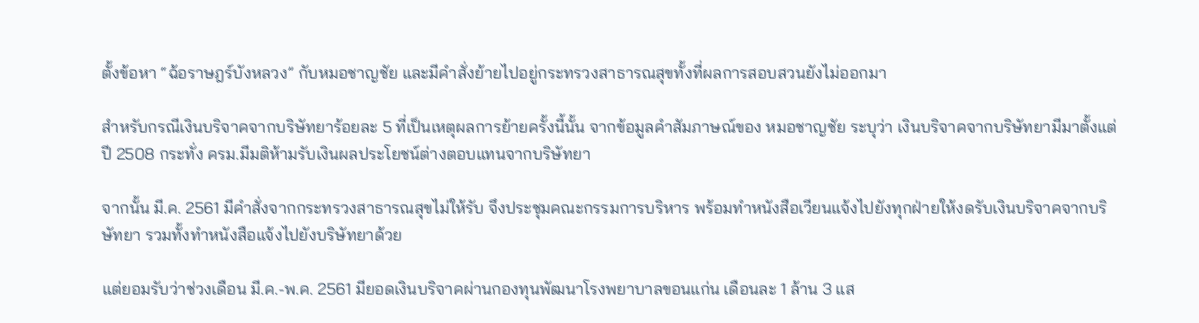ตั้งข้อหา “ฉ้อราษฎร์บังหลวง” กับหมอชาญชัย และมีคำสั่งย้ายไปอยู่กระทรวงสาธารณสุขทั้งที่ผลการสอบสวนยังไม่ออกมา

สำหรับกรณีเงินบริจาคจากบริษัทยาร้อยละ 5 ที่เป็นเหตุผลการย้ายครั้งนี้นั้น จากข้อมูลคำสัมภาษณ์ของ หมอชาญชัย ระบุว่า เงินบริจาคจากบริษัทยามีมาตั้งแต่ปี 2508 กระทั่ง ครม.มีมติห้ามรับเงินผลประโยชน์ต่างตอบแทนจากบริษัทยา

จากนั้น มี.ค. 2561 มีคำสั่งจากกระทรวงสาธารณสุขไม่ให้รับ จึงประชุมคณะกรรมการบริหาร พร้อมทำหนังสือเวียนแจ้งไปยังทุกฝ่ายให้งดรับเงินบริจาคจากบริษัทยา รวมทั้งทำหนังสือแจ้งไปยังบริษัทยาด้วย

แต่ยอมรับว่าช่วงเดือน มี.ค.-พ.ค. 2561 มียอดเงินบริจาคผ่านกองทุนพัฒนาโรงพยาบาลขอนแก่น เดือนละ 1 ล้าน 3 แส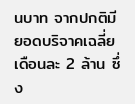นบาท จากปกติมียอดบริจาคเฉลี่ยเดือนละ 2 ล้าน ซึ่ง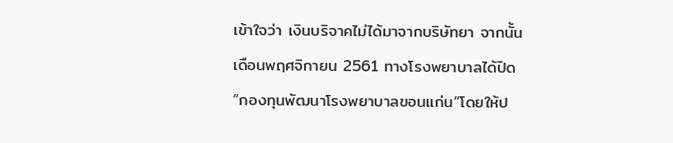เข้าใจว่า เงินบริจาคไม่ได้มาจากบริษัทยา จากนั้นเดือนพฤศจิกายน 2561 ทางโรงพยาบาลได้ปิด “กองทุนพัฒนาโรงพยาบาลขอนแก่น”โดยให้ป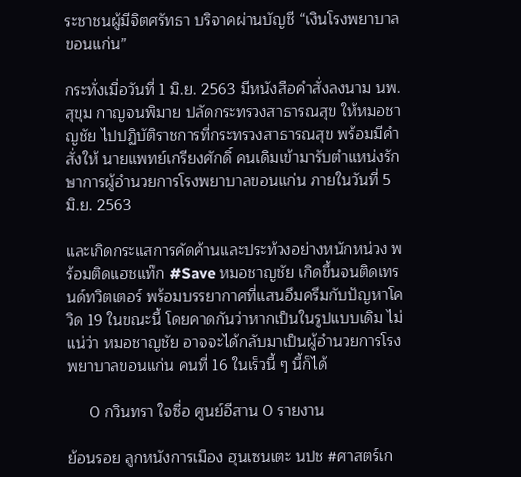ระชาชนผู้มีจิตศรัทธา บริจาคผ่านบัญชี “เงินโรงพยาบาลขอนแก่น”

กระทั่งเมื่อวันที่ 1 มิ.ย. 2563 มีหนังสือคำสั่งลงนาม นพ.สุขุม กาญจนพิมาย ปลัดกระทรวงสาธารณสุข ให้หมอชาญชัย ไปปฏิบัติราชการที่กระทรวงสาธารณสุข พร้อมมีคำสั่งให้ นายแพทย์เกรียงศักดิ์ คนเดิมเข้ามารับตำแหน่งรักษาการผู้อำนวยการโรงพยาบาลขอนแก่น ภายในวันที่ 5 มิ.ย. 2563

และเกิดกระแสการคัดค้านและประท้วงอย่างหนักหน่วง พร้อมติดแฮชแท๊ก #Save หมอชาญชัย เกิดขึ้นจนติดเทรนด์ทวิตเตอร์ พร้อมบรรยากาศที่แสนอึมครึมกับปัญหาโควิด 19 ในขณะนี้ โดยคาดกันว่าหากเป็นในรูปแบบเดิม ไม่แน่ว่า หมอชาญชัย อาจจะได้กลับมาเป็นผู้อำนวยการโรงพยาบาลขอนแก่น คนที่ 16 ในเร็วนี้ ๆ นี้ก็ได้

     0 กวินทรา ใจซื่อ ศูนย์อีสาน 0 รายงาน

ย้อนรอย ลูกหนังการเมือง ฮุนเซนเตะ นปช #ศาสตร์เก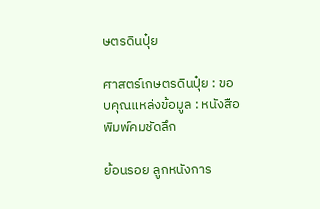ษตรดินปุ๋ย

ศาสตร์เกษตรดินปุ๋ย : ขอบคุณแหล่งข้อมูล : หนังสือพิมพ์คมชัดลึก

ย้อนรอย ลูกหนังการ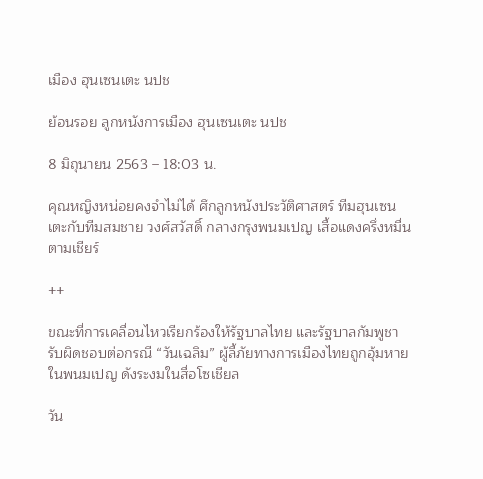เมือง ฮุนเซนเตะ นปช

ย้อนรอย ลูกหนังการเมือง ฮุนเซนเตะ นปช

8 มิถุนายน 2563 – 18:03 น.

คุณหญิงหน่อยคงจำไม่ได้ ศึกลูกหนังประวัติศาสตร์ ทีมฮุนเซน เตะกับทีมสมชาย วงศ์สวัสดิ์ กลางกรุงพนมเปญ เสื้อแดงครึ่งหมื่นตามเชียร์

++

ขณะที่การเคลื่อนไหวเรียกร้องให้รัฐบาลไทย และรัฐบาลกัมพูชา รับผิดชอบต่อกรณี “วันเฉลิม” ผู้ลี้ภัยทางการเมืองไทยถูกอุ้มหายในพนมเปญ ดังระงมในสื่อโซเชียล

วัน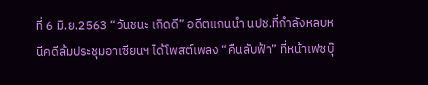ที่ 6 มิ.ย.2563 “วันชนะ เกิดดี” อดีตแกนนำ นปช.ที่กำลังหลบหนีคดีล้มประชุมอาเซียนฯ ได้โพสต์เพลง “คืนลับฟ้า” ที่หน้าเฟซบุ๊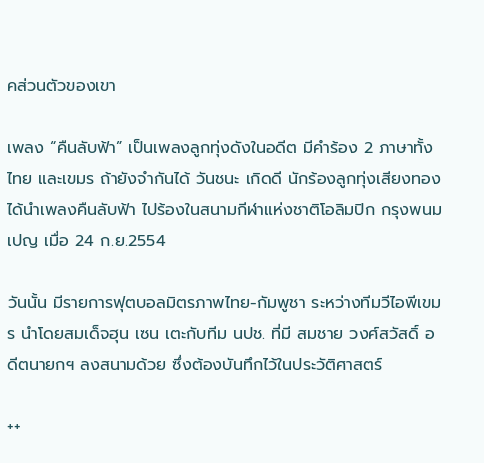คส่วนตัวของเขา

เพลง “คืนลับฟ้า” เป็นเพลงลูกทุ่งดังในอดีต มีคำร้อง 2 ภาษาทั้งไทย และเขมร ถ้ายังจำกันได้ วันชนะ เกิดดี นักร้องลูกทุ่งเสียงทอง ได้นำเพลงคืนลับฟ้า ไปร้องในสนามกีฬาแห่งชาติโอลิมปิก กรุงพนมเปญ เมื่อ 24 ก.ย.2554

วันนั้น มีรายการฟุตบอลมิตรภาพไทย-กัมพูชา ระหว่างทีมวีไอพีเขมร นำโดยสมเด็จฮุน เซน เตะกับทีม นปช. ที่มี สมชาย วงศ์สวัสดิ์ อดีตนายกฯ ลงสนามด้วย ซึ่งต้องบันทึกไว้ในประวัติศาสตร์

++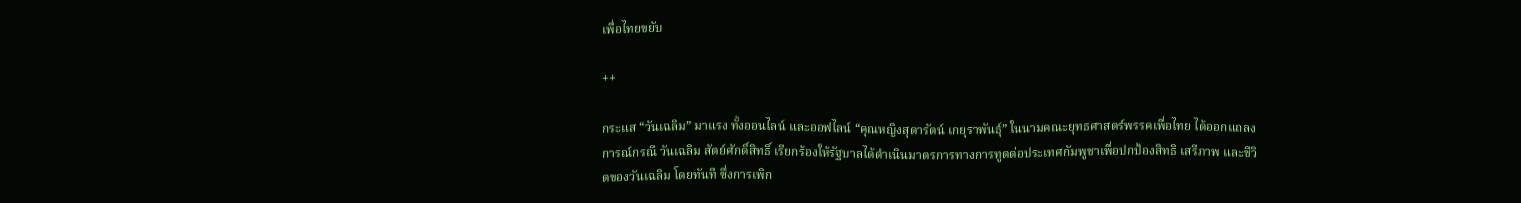เพื่อไทยขยับ

++

กระแส “วันเฉลิม” มาแรง ทั้งออนไลน์ และออฟไลน์ “คุณหญิงสุดารัตน์ เกยุราพันธุ์” ในนามคณะยุทธศาสตร์พรรคเพื่อไทย ได้ออกแถลงการณ์กรณี วันเฉลิม สัตย์ศักดิ์สิทธิ์ เรียกร้องให้รัฐบาลได้ดำเนินมาตรการทางการทูตต่อประเทศกัมพูชาเพื่อปกป้องสิทธิ เสรีภาพ และชีวิตของวันเฉลิม โดยทันที ซึ่งการเพิก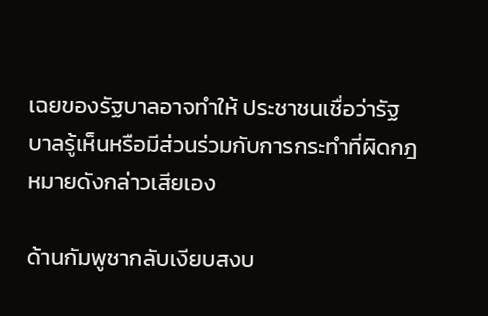เฉยของรัฐบาลอาจทำให้ ประชาชนเชื่อว่ารัฐบาลรู้เห็นหรือมีส่วนร่วมกับการกระทำที่ผิดกฎหมายดังกล่าวเสียเอง

ด้านกัมพูชากลับเงียบสงบ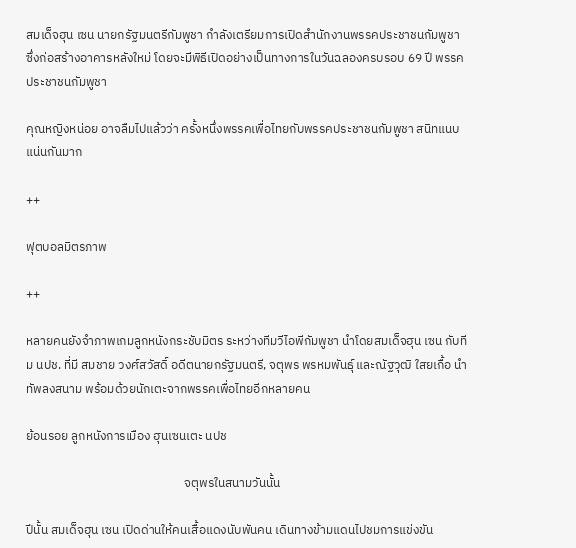สมเด็จฮุน เซน นายกรัฐมนตรีกัมพูชา กำลังเตรียมการเปิดสำนักงานพรรคประชาชนกัมพูชา ซึ่งก่อสร้างอาคารหลังใหม่ โดยจะมีพิธีเปิดอย่างเป็นทางการในวันฉลองครบรอบ 69 ปี พรรคประชาชนกัมพูชา

คุณหญิงหน่อย อาจลืมไปแล้วว่า ครั้งหนึ่งพรรคเพื่อไทยกับพรรคประชาชนกัมพูชา สนิทแนบแน่นกันมาก

++

ฟุตบอลมิตรภาพ

++

หลายคนยังจำภาพเกมลูกหนังกระชับมิตร ระหว่างทีมวีไอพีกัมพูชา นำโดยสมเด็จฮุน เซน กับทีม นปช. ที่มี สมชาย วงศ์สวัสดิ์ อดีตนายกรัฐมนตรี, จตุพร พรหมพันธุ์ และณัฐวุฒิ ใสยเกื้อ นำทัพลงสนาม พร้อมด้วยนักเตะจากพรรคเพื่อไทยอีกหลายคน

ย้อนรอย ลูกหนังการเมือง ฮุนเซนเตะ นปช

                                                        จตุพรในสนามวันนั้น

ปีนั้น สมเด็จฮุน เซน เปิดด่านให้คนเสื้อแดงนับพันคน เดินทางข้ามแดนไปชมการแข่งขัน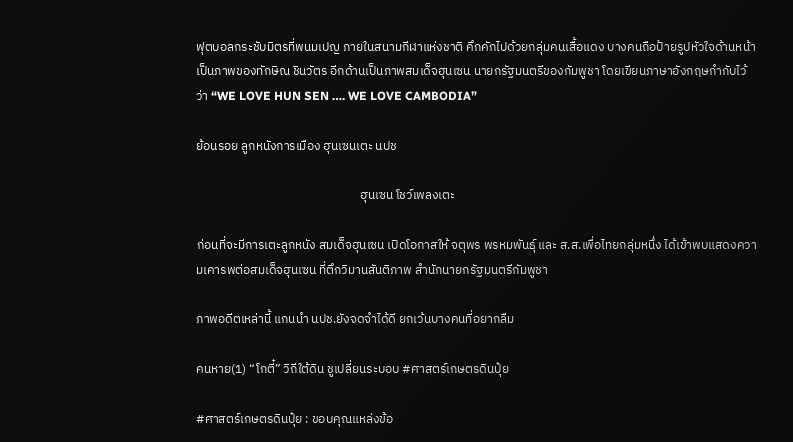ฟุตบอลกระชับมิตรที่พนมเปญ ภายในสนามกีฬาแห่งชาติ คึกคักไปด้วยกลุ่มคนเสื้อแดง บางคนถือป้ายรูปหัวใจด้านหน้าเป็นภาพของทักษิณ ชินวัตร อีกด้านเป็นภาพสมเด็จฮุนเซน นายกรัฐมนตรีของกัมพูชา โดยเขียนภาษาอังกฤษกำกับไว้ว่า “WE LOVE HUN SEN …. WE LOVE CAMBODIA”

ย้อนรอย ลูกหนังการเมือง ฮุนเซนเตะ นปช

                                                          ฮุนเซน โชว์เพลงเตะ

ก่อนที่จะมีการเตะลูกหนัง สมเด็จฮุนเซน เปิดโอกาสให้ จตุพร พรหมพันธุ์ และ ส.ส.เพื่อไทยกลุ่มหนึ่ง ได้เข้าพบแสดงความเคารพต่อสมเด็จฮุนเซน ที่ตึกวิมานสันติภาพ สำนักนายกรัฐมนตรีกัมพูชา

ภาพอดีตเหล่านี้ แกนนำ นปช.ยังจดจำได้ดี ยกเว้นบางคนที่อยากลืม

คนหาย(1) “โกตี๋” วิถีใต้ดิน ชูเปลี่ยนระบอบ #ศาสตร์เกษตรดินปุ๋ย

#ศาสตร์เกษตรดินปุ๋ย : ขอบคุณแหล่งข้อ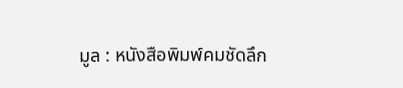มูล : หนังสือพิมพ์คมชัดลึก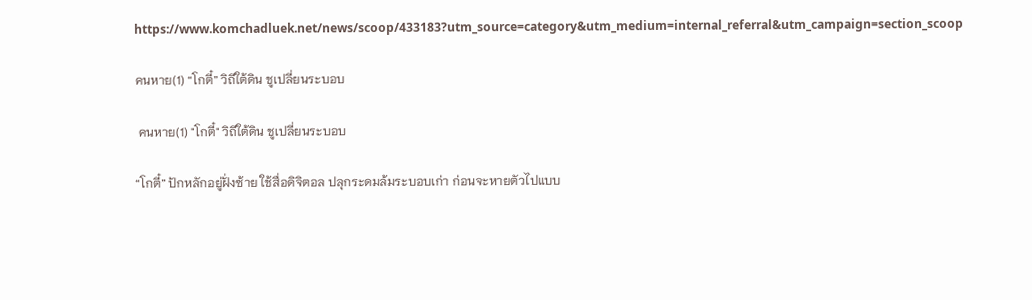https://www.komchadluek.net/news/scoop/433183?utm_source=category&utm_medium=internal_referral&utm_campaign=section_scoop

คนหาย(1) “โกตี๋” วิถีใต้ดิน ชูเปลี่ยนระบอบ

 คนหาย(1) "โกตี๋" วิถีใต้ดิน ชูเปลี่ยนระบอบ

“โกตี๋” ปักหลักอยู่ฝั่งซ้าย ใช้สื่อดิจิตอล ปลุกระดมล้มระบอบเก่า ก่อนจะหายตัวไปแบบ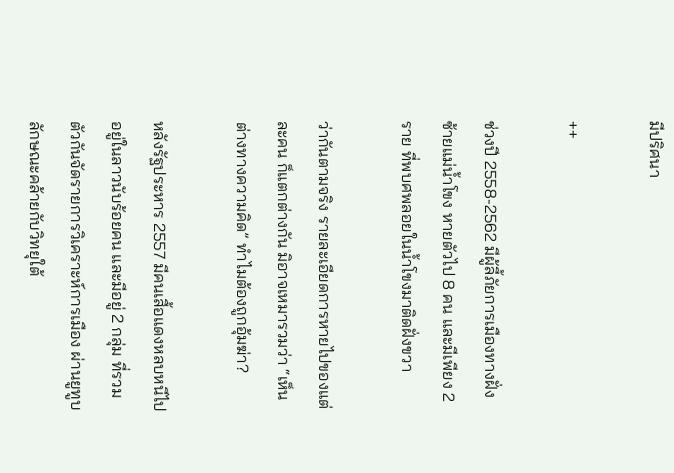มีปริศนา

++

ช่วงปี 2558-2562 มีผู้ลี้ภัยการเมืองทางฝั่งซ้ายแม่น้ำโขง หายตัวไป 8 คน และมีเพียง 2 ราย ที่พบศพลอยในน้ำโขงมาติดฝั่งขวา

ว่ากันตามจริง รายละเอียดการหายไปของแต่ละคน ก็แตกต่างกัน มิอาจเหมารวมว่า “เห็นต่างทางความคิด” ทำไมต้องถูกอุ้มฆ่า?

หลังรัฐประหาร 2557 มีคนเสื้อแดงหลบหนีไปอยู่ในลาวนับร้อยคน และมีอยู่ 2 กลุ่ม ที่รวมตัวกันจัดรายการวิเคราะห์การเมือง ผ่านยูทูบ ลักษณะคล้ายกับวิทยุใต้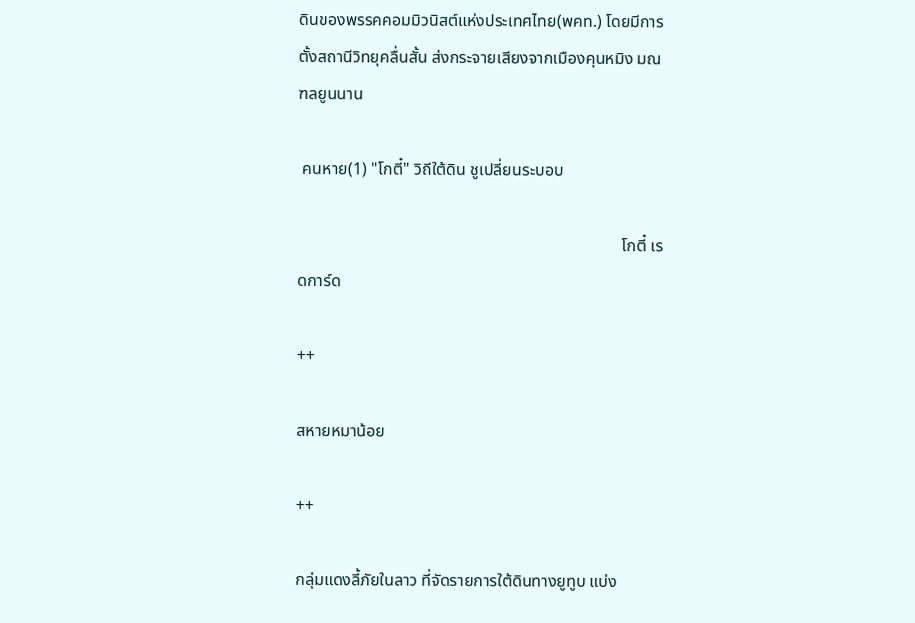ดินของพรรคคอมมิวนิสต์แห่งประเทศไทย(พคท.) โดยมีการตั้งสถานีวิทยุคลื่นสั้น ส่งกระจายเสียงจากเมืองคุนหมิง มณฑลยูนนาน

 คนหาย(1) "โกตี๋" วิถีใต้ดิน ชูเปลี่ยนระบอบ

                                                                              โกตี๋ เรดการ์ด

++

สหายหมาน้อย

++

กลุ่มแดงลี้ภัยในลาว ที่จัดรายการใต้ดินทางยูทูบ แบ่ง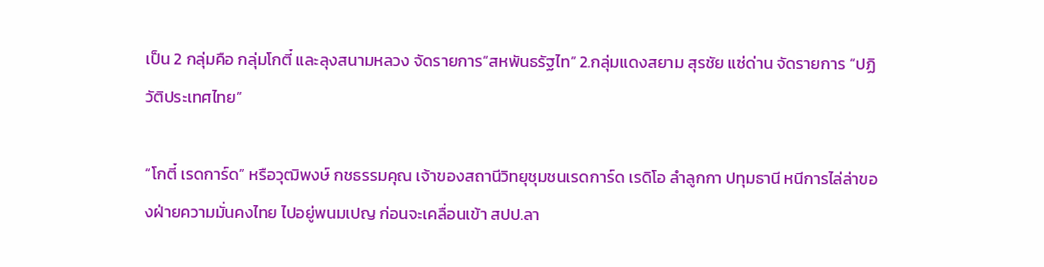เป็น 2 กลุ่มคือ กลุ่มโกตี๋ และลุงสนามหลวง จัดรายการ“สหพันธรัฐไท” 2.กลุ่มแดงสยาม สุรชัย แซ่ด่าน จัดรายการ “ปฏิวัติประเทศไทย”

“โกตี๋ เรดการ์ด” หรือวุฒิพงษ์ กชธรรมคุณ เจ้าของสถานีวิทยุชุมชนเรดการ์ด เรดิโอ ลำลูกกา ปทุมธานี หนีการไล่ล่าของฝ่ายความมั่นคงไทย ไปอยู่พนมเปญ ก่อนจะเคลื่อนเข้า สปป.ลา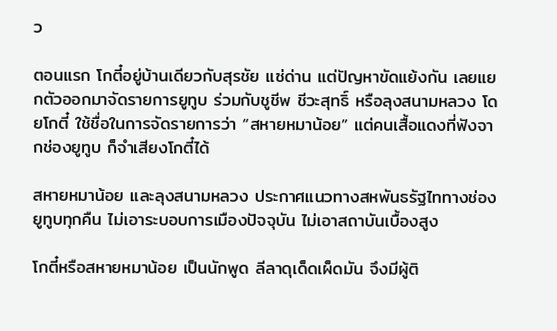ว

ตอนแรก โกตี๋อยู่บ้านเดียวกับสุรชัย แซ่ด่าน แต่ปัญหาขัดแย้งกัน เลยแยกตัวออกมาจัดรายการยูทูบ ร่วมกับชูชีพ ชีวะสุทธิ์ หรือลุงสนามหลวง โดยโกตี๋ ใช้ชื่อในการจัดรายการว่า “สหายหมาน้อย” แต่คนเสื้อแดงที่ฟังจากช่องยูทูบ ก็จำเสียงโกตี๋ได้

สหายหมาน้อย และลุงสนามหลวง ประกาศแนวทางสหพันธรัฐไททางช่องยูทูบทุกคืน ไม่เอาระบอบการเมืองปัจจุบัน ไม่เอาสถาบันเบื้องสูง

โกตี๋หรือสหายหมาน้อย เป็นนักพูด ลีลาดุเด็ดเผ็ดมัน จึงมีผู้ติ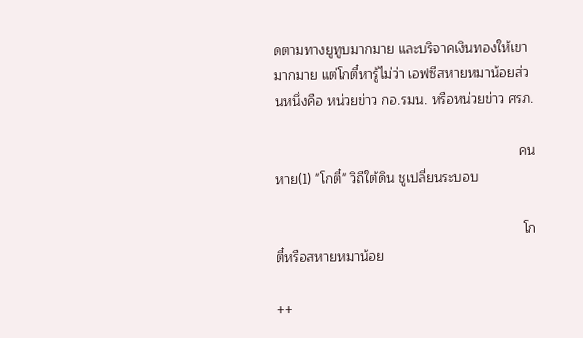ดตามทางยูทูบมากมาย และบริจาคเงินทองให้เขามากมาย แต่โกตี๋หารู้ไม่ว่า เอฟซีสหายหมาน้อยส่วนหนึ่งคือ หน่วยข่าว กอ.รมน. หรือหน่วยข่าว ศรภ.

                                                                 คนหาย(1) "โกตี๋" วิถีใต้ดิน ชูเปลี่ยนระบอบ

                                                                  โกตี๋หรือสหายหมาน้อย

++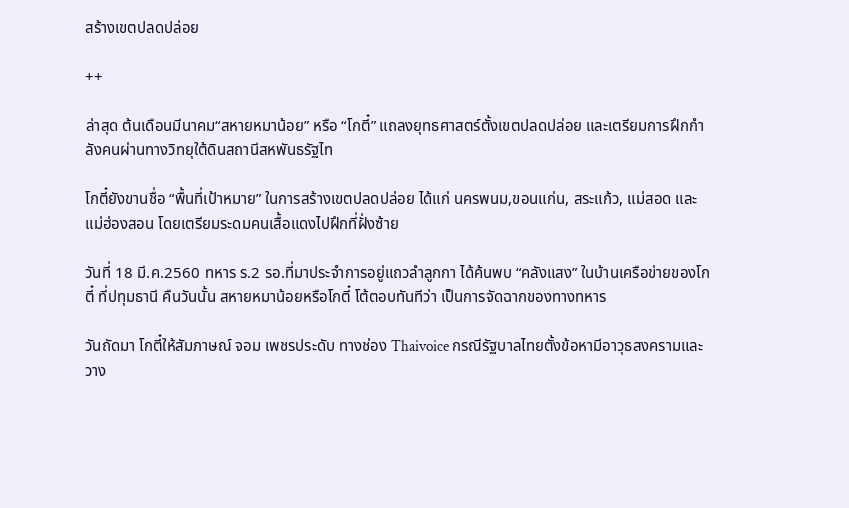สร้างเขตปลดปล่อย

++

ล่าสุด ต้นเดือนมีนาคม“สหายหมาน้อย” หรือ “โกตี๋” แถลงยุทธศาสตร์ตั้งเขตปลดปล่อย และเตรียมการฝึกกำลังคนผ่านทางวิทยุใต้ดินสถานีสหพันธรัฐไท

โกตี๋ยังขานชื่อ “พื้นที่เป้าหมาย” ในการสร้างเขตปลดปล่อย ได้แก่ นครพนม,ขอนแก่น, สระแก้ว, แม่สอด และแม่ฮ่องสอน โดยเตรียมระดมคนเสื้อแดงไปฝึกที่ฝั่งซ้าย

วันที่ 18 มี.ค.2560 ทหาร ร.2 รอ.ที่มาประจำการอยู่แถวลำลูกกา ได้ค้นพบ “คลังแสง” ในบ้านเครือข่ายของโกตี๋ ที่ปทุมธานี คืนวันนั้น สหายหมาน้อยหรือโกตี๋ โต้ตอบทันทีว่า เป็นการจัดฉากของทางทหาร

วันถัดมา โกตี๋ให้สัมภาษณ์ จอม เพชรประดับ ทางช่อง Thaivoice กรณีรัฐบาลไทยตั้งข้อหามีอาวุธสงครามและวาง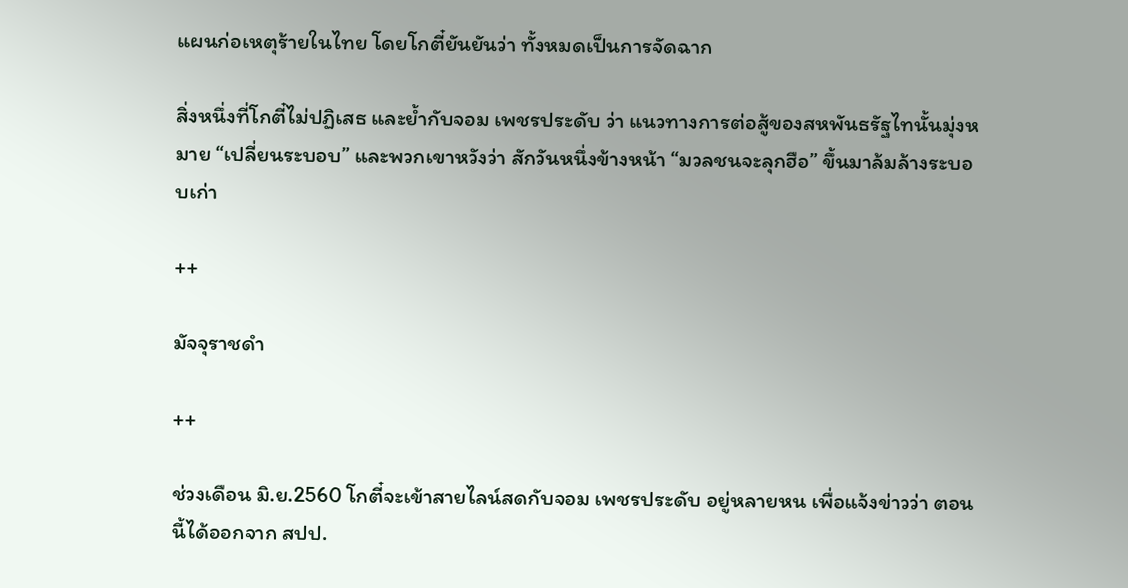แผนก่อเหตุร้ายในไทย โดยโกตี๋ยันยันว่า ทั้งหมดเป็นการจัดฉาก

สิ่งหนึ่งที่โกตี๋ไม่ปฏิเสธ และย้ำกับจอม เพชรประดับ ว่า แนวทางการต่อสู้ของสหพันธรัฐไทนั้นมุ่งหมาย “เปลี่ยนระบอบ” และพวกเขาหวังว่า สักวันหนึ่งข้างหน้า “มวลชนจะลุกฮือ” ขึ้นมาล้มล้างระบอบเก่า

++

มัจจุราชดำ

++

ช่วงเดือน มิ.ย.2560 โกตี๋จะเข้าสายไลน์สดกับจอม เพชรประดับ อยู่หลายหน เพื่อแจ้งข่าวว่า ตอนนี้ได้ออกจาก สปป.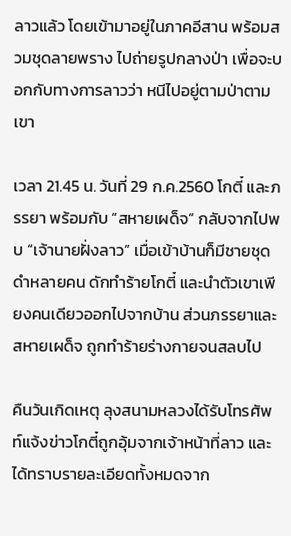ลาวแล้ว โดยเข้ามาอยู่ในภาคอีสาน พร้อมสวมชุดลายพราง ไปถ่ายรูปกลางป่า เพื่อจะบอกกับทางการลาวว่า หนีไปอยู่ตามป่าตามเขา

เวลา 21.45 น. วันที่ 29 ก.ค.2560 โกตี๋ และภรรยา พร้อมกับ “สหายเผด็จ” กลับจากไปพบ “เจ้านายฝั่งลาว” เมื่อเข้าบ้านก็มีชายชุดดำหลายคน ดักทำร้ายโกตี๋ และนำตัวเขาเพียงคนเดียวออกไปจากบ้าน ส่วนภรรยาและสหายเผด็จ ถูกทำร้ายร่างกายจนสลบไป

คืนวันเกิดเหตุ ลุงสนามหลวงได้รับโทรศัพท์แจ้งข่าวโกตี๋ถูกอุ้มจากเจ้าหน้าที่ลาว และได้ทราบรายละเอียดทั้งหมดจาก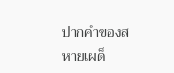ปากคำของสหายเผด็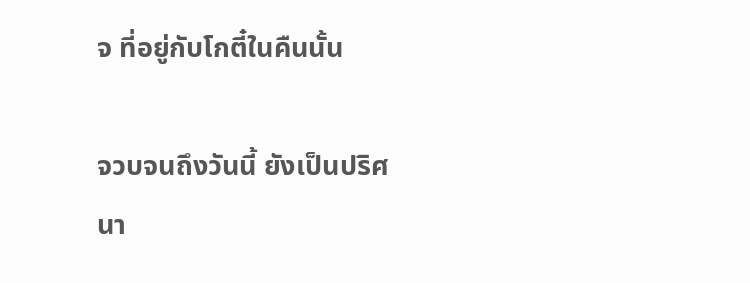จ ที่อยู่กับโกตี๋ในคืนนั้น

จวบจนถึงวันนี้ ยังเป็นปริศนา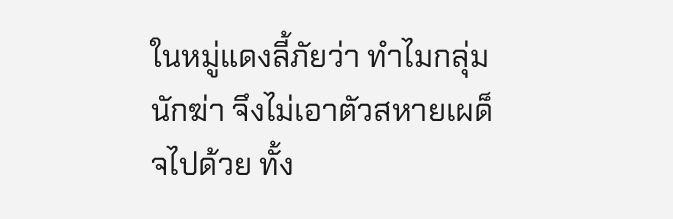ในหมู่แดงลี้ภัยว่า ทำไมกลุ่มนักฆ่า จึงไม่เอาตัวสหายเผด็จไปด้วย ทั้ง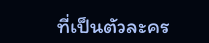ที่เป็นตัวละคร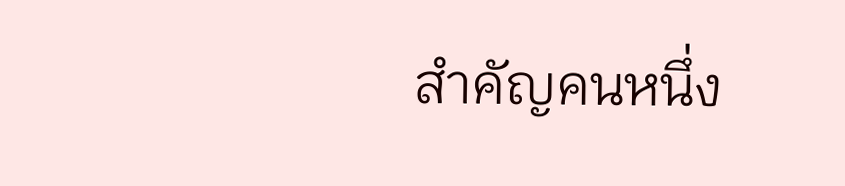สำคัญคนหนึ่ง